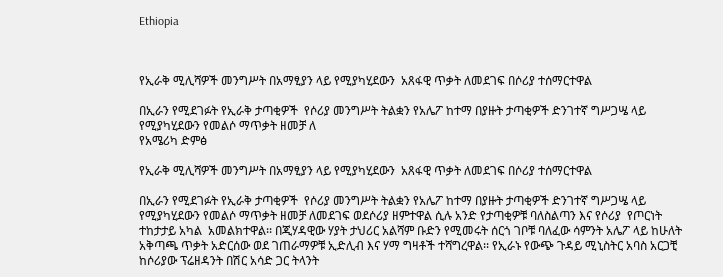Ethiopia



የኢራቅ ሚሊሻዎች መንግሥት በአማፂያን ላይ የሚያካሂደውን  አጸፋዊ ጥቃት ለመደገፍ በሶሪያ ተሰማርተዋል

በኢራን የሚደገፉት የኢራቅ ታጣቂዎች  የሶሪያ መንግሥት ትልቋን የአሌፖ ከተማ በያዙት ታጣቂዎች ድንገተኛ ግሥጋሤ ላይ የሚያካሂደውን የመልሶ ማጥቃት ዘመቻ ለ
የአሜሪካ ድምፅ

የኢራቅ ሚሊሻዎች መንግሥት በአማፂያን ላይ የሚያካሂደውን  አጸፋዊ ጥቃት ለመደገፍ በሶሪያ ተሰማርተዋል

በኢራን የሚደገፉት የኢራቅ ታጣቂዎች  የሶሪያ መንግሥት ትልቋን የአሌፖ ከተማ በያዙት ታጣቂዎች ድንገተኛ ግሥጋሤ ላይ የሚያካሂደውን የመልሶ ማጥቃት ዘመቻ ለመደገፍ ወደሶሪያ ዘምተዋል ሲሉ አንድ የታጣቂዎቹ ባለስልጣን እና የሶሪያ  የጦርነት ተከታታይ አካል  አመልክተዋል፡፡ በጂሃዳዊው ሃያት ታህሪር አልሻም ቡድን የሚመሩት ሰርጎ ገቦቹ ባለፈው ሳምንት አሌፖ ላይ ከሁለት አቅጣጫ ጥቃት አድርሰው ወደ ገጠራማዎቹ ኢድሊብ እና ሃማ ግዛቶች ተሻግረዋል፡፡ የኢራኑ የውጭ ጉዳይ ሚኒስትር አባስ አርጋቺ ከሶሪያው ፕሬዘዳንት በሽር አሳድ ጋር ትላንት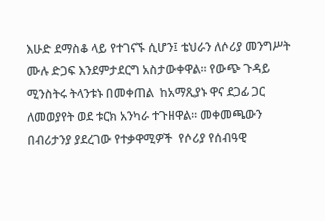እሁድ ደማስቆ ላይ የተገናኙ ሲሆን፤ ቴህራን ለሶሪያ መንግሥት ሙሉ ድጋፍ እንደምታደርግ አስታውቀዋል፡፡ የውጭ ጉዳይ ሚንስትሩ ትላንቱኑ በመቀጠል  ከአማጺያኑ ዋና ደጋፊ ጋር ለመወያየት ወደ ቱርክ አንካራ ተጉዘዋል፡፡ መቀመጫውን በብሪታንያ ያደረገው የተቃዋሚዎች  የሶሪያ የሰብዓዊ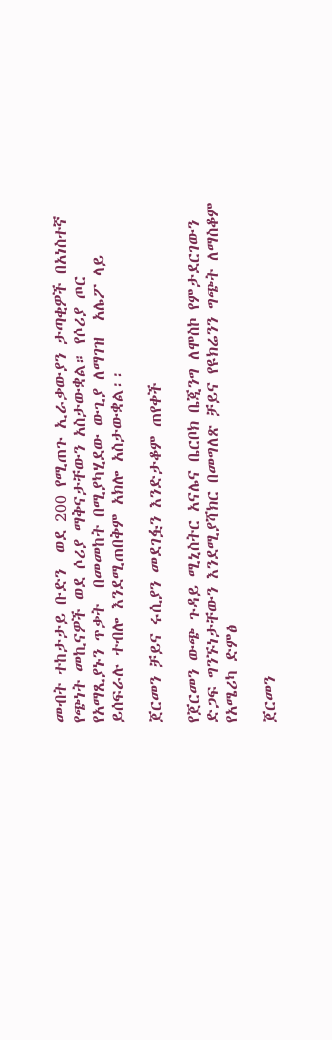መብት ተከታታይ ቡድን  ወደ 200 የሚጠጉ ኢራቃውያን ታጣቂዎች በአነስተኛ የጭነት መኪናዎች ወደ ሶሪያ ማቅናታቸውን አስታውቋል። የሶሪያ ጦር  የአማጺያኑን ጥቃት  በመመከት በሚያካሂደው ውጊያ ለማገዝ  አሌፖ ላይ  ይሰፍራሉ ተብሎ እንደሚጠበቅም አክሎ አስታውቋል፡፡

ጀርመን ቻይና ሩሲያን መደገፏን እንድታቆም ጠየቀች

የጀርመን ውጭ ጉዳይ ሚኒስትር አናሌና ቤርቦክ ቤጂንግ ለሞስኮ የምታደርገውን ድጋፍ ግንኙነታቸውን እንደሚያሻክር በመግለጽ ቻይና የዩክሬንን ግጭት ለማስቆም
የአሜሪካ ድምፅ

ጀርመን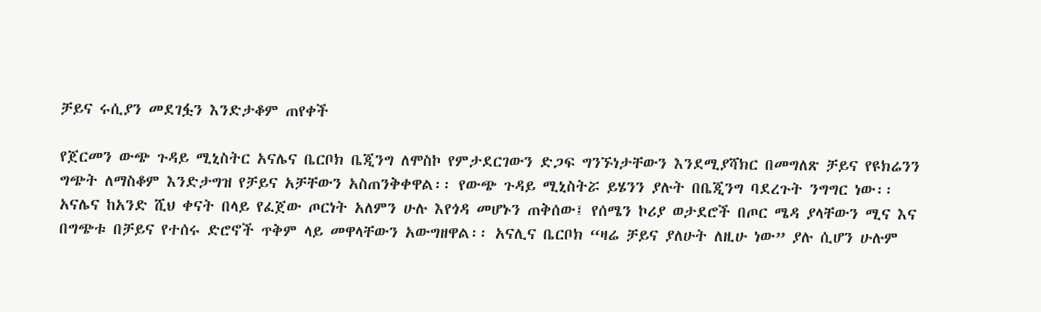ቻይና ሩሲያን መደገፏን እንድታቆም ጠየቀች

የጀርመን ውጭ ጉዳይ ሚኒስትር አናሌና ቤርቦክ ቤጂንግ ለሞስኮ የምታደርገውን ድጋፍ ግንኙነታቸውን እንደሚያሻክር በመግለጽ ቻይና የዩክሬንን ግጭት ለማስቆም እንድታግዝ የቻይና አቻቸውን አስጠንቅቀዋል፡፡ የውጭ ጉዳይ ሚኒስትሯ ይሄንን ያሉት በቤጂንግ ባደረጉት ንግግር ነው፡፡ አናሌና ከአንድ ሺህ ቀናት በላይ የፈጀው ጦርነት አለምን ሁሉ እየጎዳ መሆኑን ጠቅሰው፤ የሰሜን ኮሪያ ወታደሮች በጦር ሜዳ ያላቸውን ሚና እና በግጭቱ በቻይና የተሰሩ ድሮኖች ጥቅም ላይ መዋላቸውን አውግዘዋል፡፡ አናሊና ቤርቦክ “ዛሬ ቻይና ያለሁት ለዚሁ ነው” ያሉ ሲሆን ሁሉም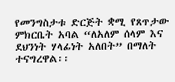የመንግስታቱ ድርጅት ቋሚ የጸጥታው ምክርቤት አባል “ለአለም ሰላም እና ደህንነት ሃላፊነት አለበት” በማለት ተናግረዋል፡፡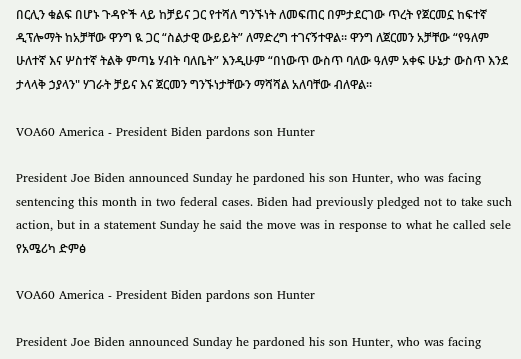በርሊን ቁልፍ በሆኑ ጉዳዮች ላይ ከቻይና ጋር የተሻለ ግንኙነት ለመፍጠር በምታደርገው ጥረት የጀርመኗ ከፍተኛ ዲፕሎማት ከአቻቸው ዋንግ ዪ ጋር “ስልታዊ ውይይት” ለማድረግ ተገናኝተዋል። ዋንግ ለጀርመን አቻቸው “የዓለም ሁለተኛ እና ሦስተኛ ትልቅ ምጣኔ ሃብት ባለቤት” እንዲሁም “በነውጥ ውስጥ ባለው ዓለም አቀፍ ሁኔታ ውስጥ እንደ ታላላቅ ኃያላን" ሃገራት ቻይና እና ጀርመን ግንኙነታቸውን ማሻሻል አለባቸው ብለዋል፡፡

VOA60 America - President Biden pardons son Hunter

President Joe Biden announced Sunday he pardoned his son Hunter, who was facing sentencing this month in two federal cases. Biden had previously pledged not to take such action, but in a statement Sunday he said the move was in response to what he called sele
የአሜሪካ ድምፅ

VOA60 America - President Biden pardons son Hunter

President Joe Biden announced Sunday he pardoned his son Hunter, who was facing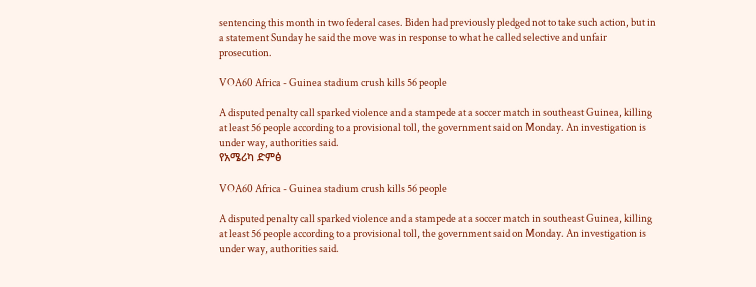sentencing this month in two federal cases. Biden had previously pledged not to take such action, but in a statement Sunday he said the move was in response to what he called selective and unfair prosecution.

VOA60 Africa - Guinea stadium crush kills 56 people

A disputed penalty call sparked violence and a stampede at a soccer match in southeast Guinea, killing at least 56 people according to a provisional toll, the government said on Monday. An investigation is under way, authorities said.
የአሜሪካ ድምፅ

VOA60 Africa - Guinea stadium crush kills 56 people

A disputed penalty call sparked violence and a stampede at a soccer match in southeast Guinea, killing at least 56 people according to a provisional toll, the government said on Monday. An investigation is under way, authorities said.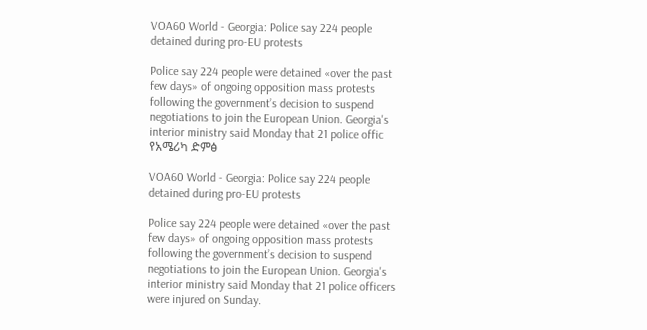VOA60 World - Georgia: Police say 224 people detained during pro-EU protests

Police say 224 people were detained «over the past few days» of ongoing opposition mass protests following the government’s decision to suspend negotiations to join the European Union. Georgia's interior ministry said Monday that 21 police offic
የአሜሪካ ድምፅ

VOA60 World - Georgia: Police say 224 people detained during pro-EU protests

Police say 224 people were detained «over the past few days» of ongoing opposition mass protests following the government’s decision to suspend negotiations to join the European Union. Georgia's interior ministry said Monday that 21 police officers were injured on Sunday.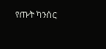የጡት ካንሰር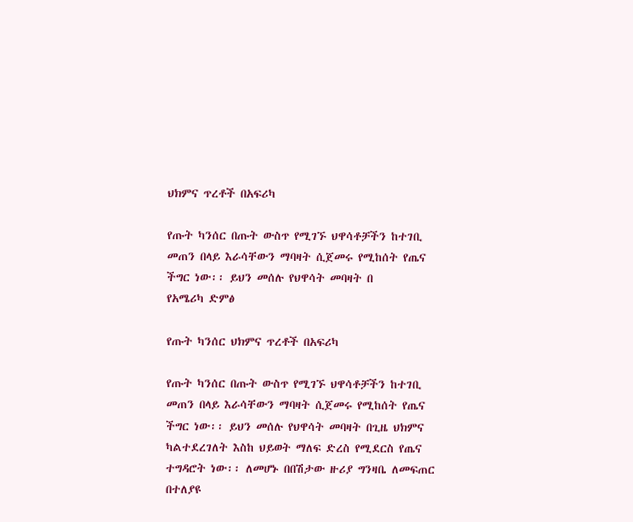ህክምና ጥረቶች በአፍሪካ

የጡት ካንሰር በጡት ውስጥ የሚገኙ ህዋሳቶቻችን ከተገቢ መጠን በላይ እራሳቸውን ማባዛት ሲጀመሩ የሚከሰት የጤና ችግር ነው፡፡ ይህን መሰሉ የህዋሳት መባዛት በ
የአሜሪካ ድምፅ

የጡት ካንሰር ህክምና ጥረቶች በአፍሪካ

የጡት ካንሰር በጡት ውስጥ የሚገኙ ህዋሳቶቻችን ከተገቢ መጠን በላይ እራሳቸውን ማባዛት ሲጀመሩ የሚከሰት የጤና ችግር ነው፡፡ ይህን መሰሉ የህዋሳት መባዛት በጊዜ ህክምና ካልተደረገለት እስከ ህይወት ማለፍ ድረስ የሚደርስ የጤና ተግዳሮት ነው፡፡ ለመሆኑ በበሽታው ዙሪያ ግንዛቤ ለመፍጠር በተለያዩ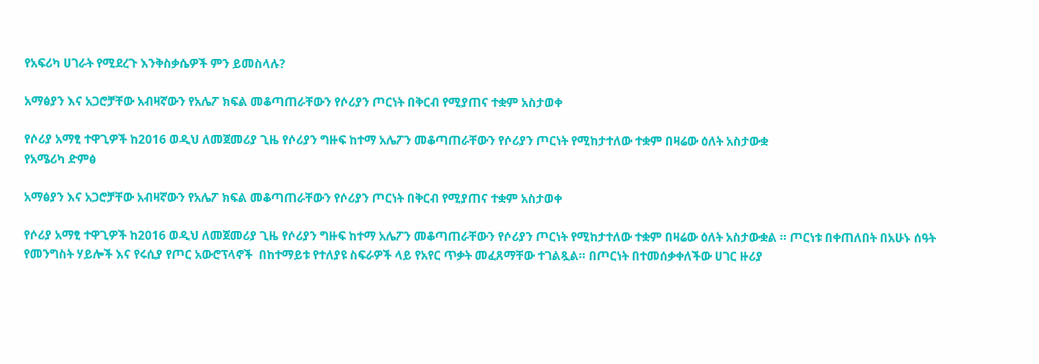የአፍሪካ ሀገራት የሚደረጉ እንቅስቃሴዎች ምን ይመስላሉ?

አማፅያን እና አጋሮቻቸው አብዛኛውን የአሌፖ ክፍል መቆጣጠራቸውን የሶሪያን ጦርነት በቅርብ የሚያጠና ተቋም አስታወቀ

የሶሪያ አማፂ ተዋጊዎች ከ2016 ወዲህ ለመጀመሪያ ጊዜ የሶሪያን ግዙፍ ከተማ አሌፖን መቆጣጠራቸውን የሶሪያን ጦርነት የሚከታተለው ተቋም በዛሬው ዕለት አስታውቋ
የአሜሪካ ድምፅ

አማፅያን እና አጋሮቻቸው አብዛኛውን የአሌፖ ክፍል መቆጣጠራቸውን የሶሪያን ጦርነት በቅርብ የሚያጠና ተቋም አስታወቀ

የሶሪያ አማፂ ተዋጊዎች ከ2016 ወዲህ ለመጀመሪያ ጊዜ የሶሪያን ግዙፍ ከተማ አሌፖን መቆጣጠራቸውን የሶሪያን ጦርነት የሚከታተለው ተቋም በዛሬው ዕለት አስታውቋል ። ጦርነቱ በቀጠለበት በአሁኑ ሰዓት የመንግስት ሃይሎች እና የሩሲያ የጦር አውሮፕላኖች  በከተማይቱ የተለያዩ ስፍራዎች ላይ የአየር ጥቃት መፈጸማቸው ተገልጿል። በጦርነት በተመሰቃቀለችው ሀገር ዙሪያ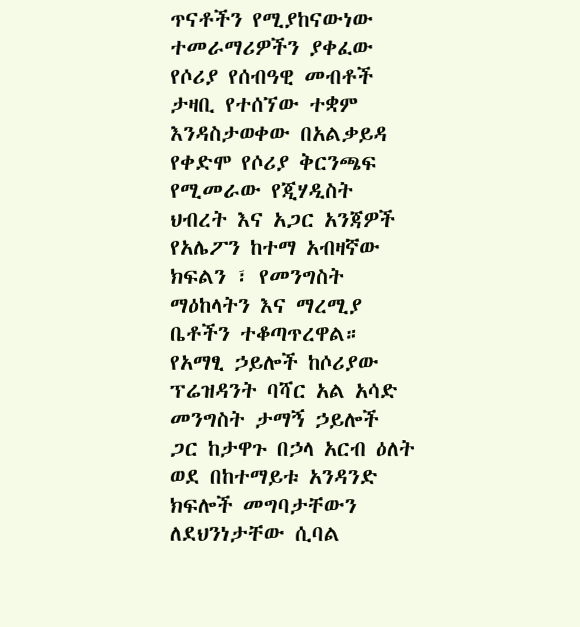ጥናቶችን የሚያከናውነው ተመራማሪዎችን ያቀፈው የሶሪያ የሰብዓዊ መብቶች ታዛቢ የተሰኘው ተቋም እንዳስታወቀው በአልቃይዳ የቀድሞ የሶሪያ ቅርንጫፍ የሚመራው የጂሃዲስት ህብረት እና አጋር አንጃዎች የአሌፖን ከተማ አብዛኛው ክፍልን ፣ የመንግስት ማዕከላትን እና ማረሚያ ቤቶችን ተቆጣጥረዋል። የአማፂ ኃይሎች ከሶሪያው ፕሬዝዳንት ባሻር አል አሳድ መንግስት ታማኝ ኃይሎች ጋር ከታዋጉ በኃላ አርብ ዕለት ወደ በከተማይቱ አንዳንድ ክፍሎች መግባታቸውን ለደህንነታቸው ሲባል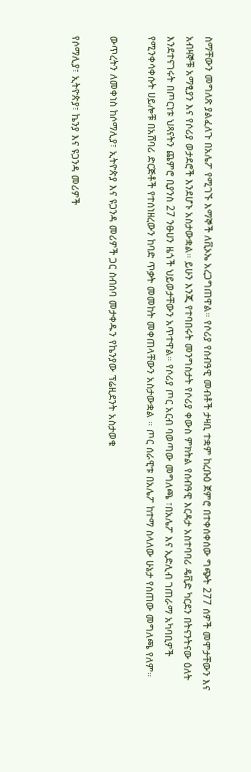ስማቸውን መግለጽ ያልፈለጉ በአሌፖ የሚገኙ እማኞች ለቪኦኤ አረጋግጠዋል። የሶሪያ የሰብዓዊ መብቶች ታዛቢ ተቋም ከረቡዕ ጀምሮ በተቀሰቀሰው ግጭት 277 ሰዎች መሞታቸውን እና አብዛኞቹ አማፂያን እና የሶሪያ ወታደሮች እንደሆኑ አስታውቋል። ይሁን እንጂ የተባበሩት መንግስታት የሶሪያ ቀውስ ምክትል የሰብዓዊ እርዳታ አስተባባሪ ዴቪድ ካርደን በትናንትናው ዕለት እንደተናገሩት በጦርነቱ ህጻናትን ጨምሮ ቢያንስ 27 ንፁሀን ዜጎች ህይወታቸውን አጥተዋል። የሶሪያ ጦር አርብ ባወጣው መግለጫ ፣በአሌፖ እና ኢድሊብ ገጠራማ አካባቢዎች የሚንቀሳቀሱት ሀይሎቹ በአሸባሪ ድርጅቶች የተሰነዘረውን ከባድ ጥቃት መመከት መቀጠላቸውን አስታውቋል ። ጦር ሰራዊቱ በአሌፖ ከተማ ስላለው ሁኔታ የሰጠው መግለጫ የለም።

ውጥረትን ለመቀነስ ከሶማሊያ፣ ኢትዮጵያ እና ዩጋንዳ መሪዎች ጋር ስብሰባ መታቀዱን የኬንያው ፕሬዚደንት አስታወቁ

የሶማሊያ፣ ኢትዮጵያ፣ ኬንያ እና ዩጋንዳ መሪዎች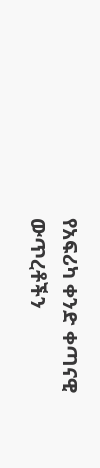የአፍሪካ ቀንድ ቀጣናዊ ውጥረቶችን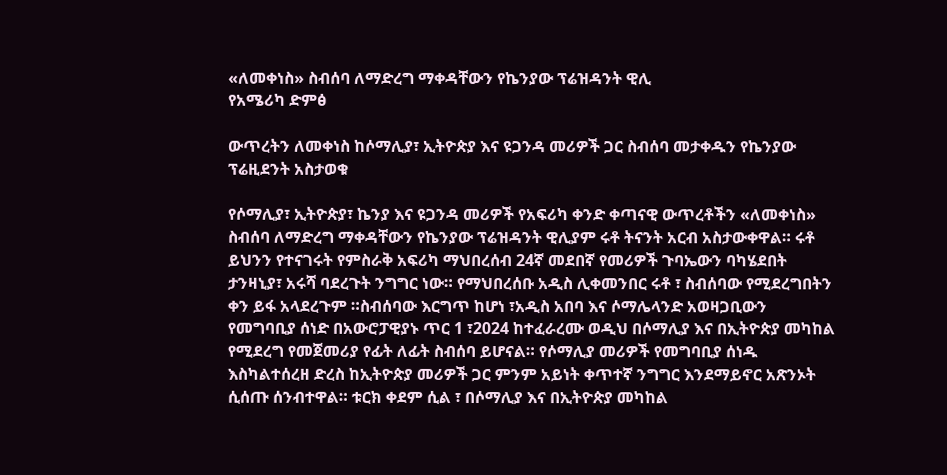«ለመቀነስ» ስብሰባ ለማድረግ ማቀዳቸውን የኬንያው ፕሬዝዳንት ዊሊ
የአሜሪካ ድምፅ

ውጥረትን ለመቀነስ ከሶማሊያ፣ ኢትዮጵያ እና ዩጋንዳ መሪዎች ጋር ስብሰባ መታቀዱን የኬንያው ፕሬዚደንት አስታወቁ

የሶማሊያ፣ ኢትዮጵያ፣ ኬንያ እና ዩጋንዳ መሪዎች የአፍሪካ ቀንድ ቀጣናዊ ውጥረቶችን «ለመቀነስ» ስብሰባ ለማድረግ ማቀዳቸውን የኬንያው ፕሬዝዳንት ዊሊያም ሩቶ ትናንት አርብ አስታውቀዋል። ሩቶ ይህንን የተናገሩት የምስራቅ አፍሪካ ማህበረሰብ 24ኛ መደበኛ የመሪዎች ጉባኤውን ባካሄደበት ታንዛኒያ፣ አሩሻ ባደረጉት ንግግር ነው። የማህበረሰቡ አዲስ ሊቀመንበር ሩቶ ፣ ስብሰባው የሚደረግበትን ቀን ይፋ አላደረጉም ።ስብሰባው እርግጥ ከሆነ ፣አዲስ አበባ እና ሶማሌላንድ አወዛጋቢውን የመግባቢያ ሰነድ በአውሮፓዊያኑ ጥር 1 ፣2024 ከተፈራረሙ ወዲህ በሶማሊያ እና በኢትዮጵያ መካከል የሚደረግ የመጀመሪያ የፊት ለፊት ስብሰባ ይሆናል። የሶማሊያ መሪዎች የመግባቢያ ሰነዱ እስካልተሰረዘ ድረስ ከኢትዮጵያ መሪዎች ጋር ምንም አይነት ቀጥተኛ ንግግር እንደማይኖር አጽንኦት ሲሰጡ ሰንብተዋል። ቱርክ ቀደም ሲል ፣ በሶማሊያ እና በኢትዮጵያ መካከል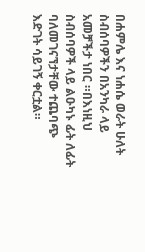በሐምሌ እና ነሐሴ ወራት ሁለት ስብሰባዎችን በአንካራ ላይ አመቻችታ ነበር ።በእነዚህ ስብሰባዎች ላይ ልዑካኑ ፊት ለፊት ባለመገናኘታቸው ተጨባጭ እድገት ሳይገኝ ቀርቷል።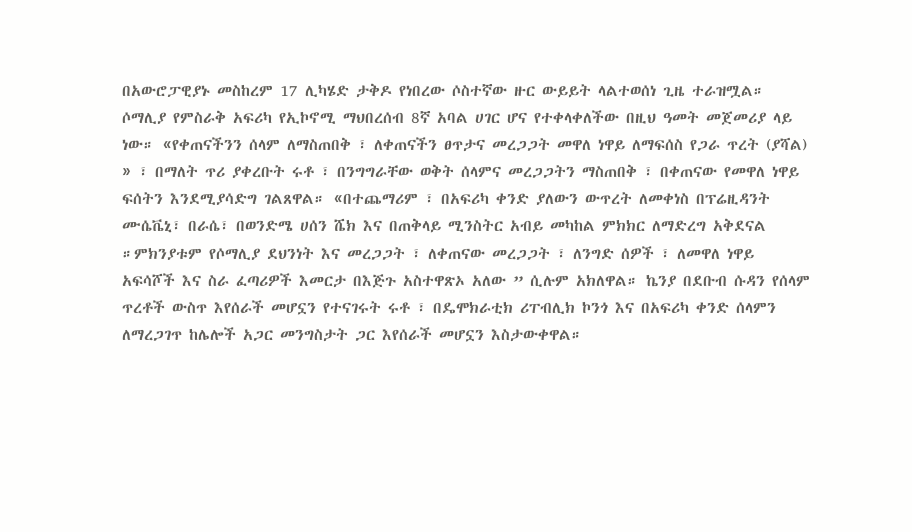በአውሮፓዊያኑ መስከረም 17 ሊካሄድ ታቅዶ የነበረው ሶስተኛው ዙር ውይይት ላልተወሰነ ጊዜ ተራዝሟል። ሶማሊያ የምስራቅ አፍሪካ የኢኮኖሚ ማህበረሰብ 8ኛ አባል ሀገር ሆና የተቀላቀለችው በዚህ ዓመት መጀመሪያ ላይ ነው። «የቀጠናችንን ሰላም ለማስጠበቅ ፣ ለቀጠናችን ፀጥታና መረጋጋት መዋለ ነዋይ ለማፍሰስ የጋራ ጥረት (ያሻል) » ፣ በማለት ጥሪ ያቀረቡት ሩቶ ፣ በንግግራቸው ወቅት ሰላምና መረጋጋትን ማስጠበቅ ፣ በቀጠናው የመዋለ ነዋይ ፍሰትን እንደሚያሳድግ ገልጸዋል። «በተጨማሪም ፣ በአፍሪካ ቀንድ ያለውን ውጥረት ለመቀነስ በፕሬዚዳንት ሙሴቬኒ፣ በራሴ፣ በወንድሜ ሀሰን ሼክ እና በጠቅላይ ሚንስትር አብይ መካከል ምክክር ለማድረግ አቅደናል ።ምክንያቱም የሶማሊያ ደህንነት እና መረጋጋት ፣ ለቀጠናው መረጋጋት ፣ ለንግድ ሰዎች ፣ ለመዋለ ነዋይ አፍሳሾች እና ስራ ፈጣሪዎች እመርታ በእጅጉ አስተዋጽኦ አለው ” ሲሉም አክለዋል። ኬንያ በደቡብ ሱዳን የሰላም ጥረቶች ውስጥ እየሰራች መሆኗን የተናገሩት ሩቶ ፣ በዴሞክራቲክ ሪፐብሊክ ኮንጎ እና በአፍሪካ ቀንድ ሰላምን ለማረጋገጥ ከሌሎች አጋር መንግስታት ጋር እየሰራች መሆኗን እስታውቀዋል።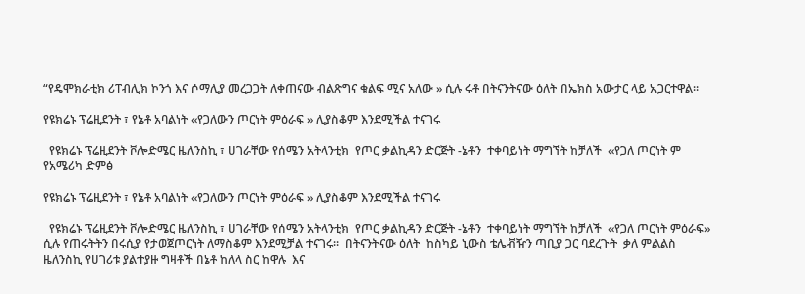“የዴሞክራቲክ ሪፐብሊክ ኮንጎ እና ሶማሊያ መረጋጋት ለቀጠናው ብልጽግና ቁልፍ ሚና አለው » ሲሉ ሩቶ በትናንትናው ዕለት በኤክስ አውታር ላይ አጋርተዋል።

የዩክሬኑ ፕሬዚደንት ፣ የኔቶ አባልነት «የጋለውን ጦርነት ምዕራፍ » ሊያስቆም እንደሚችል ተናገሩ

  የዩክሬኑ ፕሬዚደንት ቮሎድሜር ዜለንስኪ ፣ ሀገራቸው የሰሜን አትላንቲክ  የጦር ቃልኪዳን ድርጅት -ኔቶን  ተቀባይነት ማግኘት ከቻለች  «የጋለ ጦርነት ም
የአሜሪካ ድምፅ

የዩክሬኑ ፕሬዚደንት ፣ የኔቶ አባልነት «የጋለውን ጦርነት ምዕራፍ » ሊያስቆም እንደሚችል ተናገሩ

  የዩክሬኑ ፕሬዚደንት ቮሎድሜር ዜለንስኪ ፣ ሀገራቸው የሰሜን አትላንቲክ  የጦር ቃልኪዳን ድርጅት -ኔቶን  ተቀባይነት ማግኘት ከቻለች  «የጋለ ጦርነት ምዕራፍ» ሲሉ የጠሩትትን በሩሲያ የታወጀጦርነት ለማስቆም እንደሚቻል ተናገሩ።  በትናንትናው ዕለት  ከስካይ ኒውስ ቴሌቭዥን ጣቢያ ጋር ባደረጉት  ቃለ ምልልስ ዜለንስኪ የሀገሪቱ ያልተያዙ ግዛቶች በኔቶ ከለላ ስር ከዋሉ  እና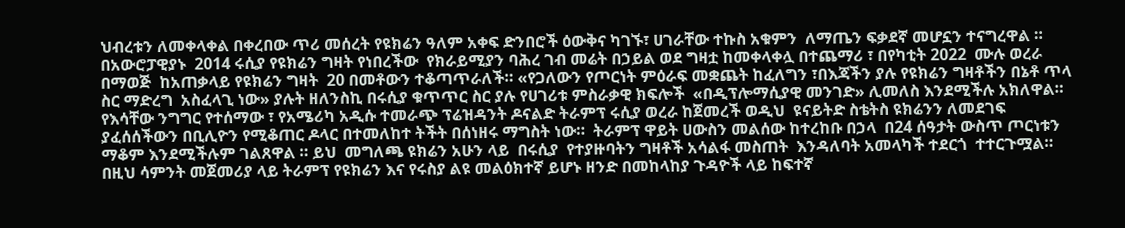ህብረቱን ለመቀላቀል በቀረበው ጥሪ መሰረት የዩክሬን ዓለም አቀፍ ድንበሮች ዕውቅና ካገኙ፣ ሀገራቸው ተኩስ አቁምን  ለማጤን ፍቃደኛ መሆኗን ተናግረዋል ። በአውሮፓዊያኑ  2014 ሩሲያ የዩክሬን ግዛት የነበረችው  የክራይሚያን ባሕረ ገብ መሬት በኃይል ወደ ግዛቷ ከመቀላቀሏ በተጨማሪ ፣ በየካቲት 2022  ሙሉ ወረራ በማወጅ  ከአጠቃላይ የዩክሬን ግዛት  20 በመቶውን ተቆጣጥራለች። «የጋለውን የጦርነት ምዕራፍ መቋጨት ከፈለግን ፣በእጃችን ያሉ የዩክሬን ግዛቶችን በኔቶ ጥላ ስር ማድረግ  አስፈላጊ ነው» ያሉት ዘለንስኪ በሩሲያ ቁጥጥር ስር ያሉ የሀገሪቱ ምስራቃዊ ክፍሎች  «በዲፕሎማሲያዊ መንገድ» ሊመለስ እንደሚችሉ አክለዋል። የእሳቸው ንግግር የተሰማው ፣ የአሜሪካ አዲሱ ተመራጭ ፕሬዝዳንት ዶናልድ ትራምፕ ሩሲያ ወረራ ከጀመረች ወዲህ  ዩናይትድ ስቴትስ ዩክሬንን ለመደገፍ  ያፈሰሰችውን በቢሊዮን የሚቆጠር ዶላር በተመለከተ ትችት በሰነዘሩ ማግስት ነው።  ትራምፕ ዋይት ሀውስን መልሰው ከተረከቡ በኃላ  በ24 ሰዓታት ውስጥ ጦርነቱን ማቆም እንደሚችሉም ገልጸዋል ። ይህ  መግለጫ ዩክሬን አሁን ላይ  በሩሲያ  የተያዙባትን ግዛቶች አሳልፋ መስጠት  እንዳለባት አመላካች ተደርጎ  ተተርጉሟል። በዚህ ሳምንት መጀመሪያ ላይ ትራምፕ የዩክሬን እና የሩስያ ልዩ መልዕክተኛ ይሆኑ ዘንድ በመከላከያ ጉዳዮች ላይ ከፍተኛ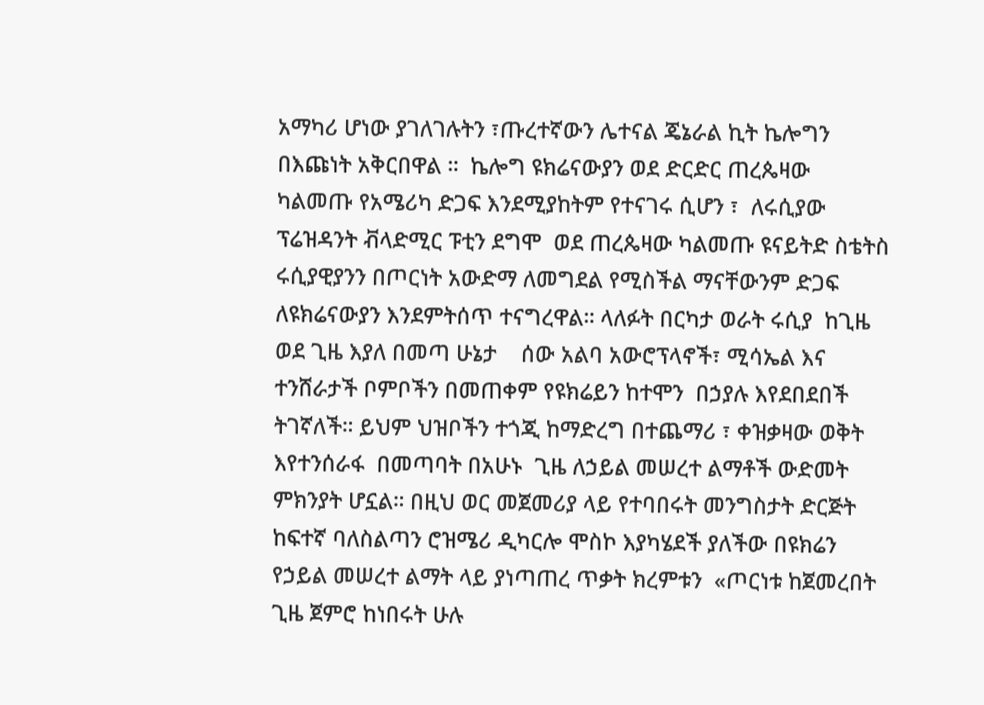አማካሪ ሆነው ያገለገሉትን ፣ጡረተኛውን ሌተናል ጄኔራል ኪት ኬሎግን  በእጩነት አቅርበዋል ።  ኬሎግ ዩክሬናውያን ወደ ድርድር ጠረጴዛው ካልመጡ የአሜሪካ ድጋፍ እንደሚያከትም የተናገሩ ሲሆን ፣  ለሩሲያው ፕሬዝዳንት ቭላድሚር ፑቲን ደግሞ  ወደ ጠረጴዛው ካልመጡ ዩናይትድ ስቴትስ ሩሲያዊያንን በጦርነት አውድማ ለመግደል የሚስችል ማናቸውንም ድጋፍ ለዩክሬናውያን እንደምትሰጥ ተናግረዋል። ላለፉት በርካታ ወራት ሩሲያ  ከጊዜ ወደ ጊዜ እያለ በመጣ ሁኔታ    ሰው አልባ አውሮፕላኖች፣ ሚሳኤል እና ተንሸራታች ቦምቦችን በመጠቀም የዩክሬይን ከተሞን  በኃያሉ እየደበደበች ትገኛለች። ይህም ህዝቦችን ተጎጂ ከማድረግ በተጨማሪ ፣ ቀዝቃዛው ወቅት እየተንሰራፋ  በመጣባት በአሁኑ  ጊዜ ለኃይል መሠረተ ልማቶች ውድመት ምክንያት ሆኗል። በዚህ ወር መጀመሪያ ላይ የተባበሩት መንግስታት ድርጅት ከፍተኛ ባለስልጣን ሮዝሜሪ ዲካርሎ ሞስኮ እያካሄደች ያለችው በዩክሬን የኃይል መሠረተ ልማት ላይ ያነጣጠረ ጥቃት ክረምቱን  «ጦርነቱ ከጀመረበት ጊዜ ጀምሮ ከነበሩት ሁሉ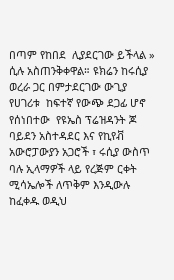በጣም የከበደ  ሊያደርገው ይችላል » ሲሉ አስጠንቅቀዋል። ዩክሬን ከሩሲያ ወረራ ጋር በምታደርገው ውጊያ የሀገሪቱ  ከፍተኛ የውጭ ደጋፊ ሆኖ የሰነበተው  የዩኤስ ፕሬዝዳንት ጆ ባይደን አስተዳደር እና የኪየቭ አውሮፓውያን አጋሮች ፣ ሩሲያ ውስጥ ባሉ ኢላማዎች ላይ የረጅም ርቀት ሚሳኤሎች ለጥቅም እንዲውሉ ከፈቀዱ ወዲህ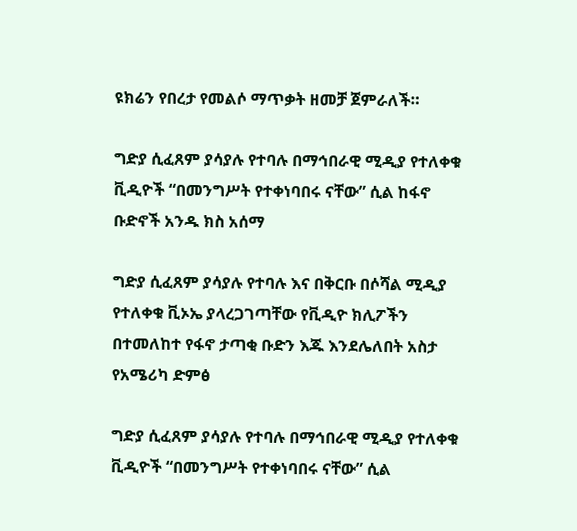ዩክሬን የበረታ የመልሶ ማጥቃት ዘመቻ ጀምራለች።

ግድያ ሲፈጸም ያሳያሉ የተባሉ በማኅበራዊ ሚዲያ የተለቀቁ ቪዲዮች “በመንግሥት የተቀነባበሩ ናቸው” ሲል ከፋኖ ቡድኖች አንዱ ክስ አሰማ

ግድያ ሲፈጸም ያሳያሉ የተባሉ እና በቅርቡ በሶሻል ሚዲያ የተለቀቁ ቪኦኤ ያላረጋገጣቸው የቪዲዮ ክሊፖችን በተመለከተ የፋኖ ታጣቂ ቡድን እጁ እንደሌለበት አስታ
የአሜሪካ ድምፅ

ግድያ ሲፈጸም ያሳያሉ የተባሉ በማኅበራዊ ሚዲያ የተለቀቁ ቪዲዮች “በመንግሥት የተቀነባበሩ ናቸው” ሲል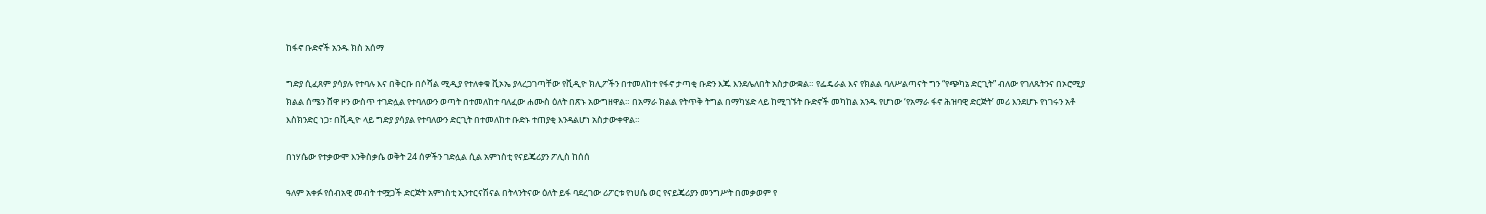ከፋኖ ቡድኖች አንዱ ክስ አሰማ

ግድያ ሲፈጸም ያሳያሉ የተባሉ እና በቅርቡ በሶሻል ሚዲያ የተለቀቁ ቪኦኤ ያላረጋገጣቸው የቪዲዮ ክሊፖችን በተመለከተ የፋኖ ታጣቂ ቡድን እጁ እንደሌለበት አስታውቋል። የፌዴራል እና የክልል ባለሥልጣናት ግን “የጭካኔ ድርጊት” ብለው የገለጹትንና በኦሮሚያ ክልል ሰሜን ሸዋ ዞን ውስጥ ተገድሏል የተባለውን ወጣት በተመለከተ ባለፈው ሐሙስ ዕለት በጽኑ አውግዘዋል። በአማራ ክልል የትጥቅ ትግል በማካሄድ ላይ ከሚገኙት ቡድኖች መካከል አንዱ የሆነው ‘የአማራ ፋኖ ሕዝባዊ ድርጅት’ መሪ እንደሆኑ የነገሩን አቶ እስክንድር ነጋ፣ በቪዲዮ ላይ ግድያ ያሳያል የተባለውን ድርጊት በተመለከተ ቡድኑ ተጠያቂ እንዳልሆነ አስታውቀዋል።

በነሃሴው የተቃውሞ እንቅስቃሴ ወቅት 24 ሰዎችን ገድሏል ሲል አምነስቲ የናይጄሪያን ፖሊስ ከሰሰ

ዓለም አቀፉ የሰብአዊ መብት ተሟጋች ድርጅት አምነስቲ ኢንተርናሽናል በትላንትናው ዕለት ይፋ ባደረገው ሪፖርቱ የነሀሴ ወር የናይጄሪያን መንግሥት በመቃወም የ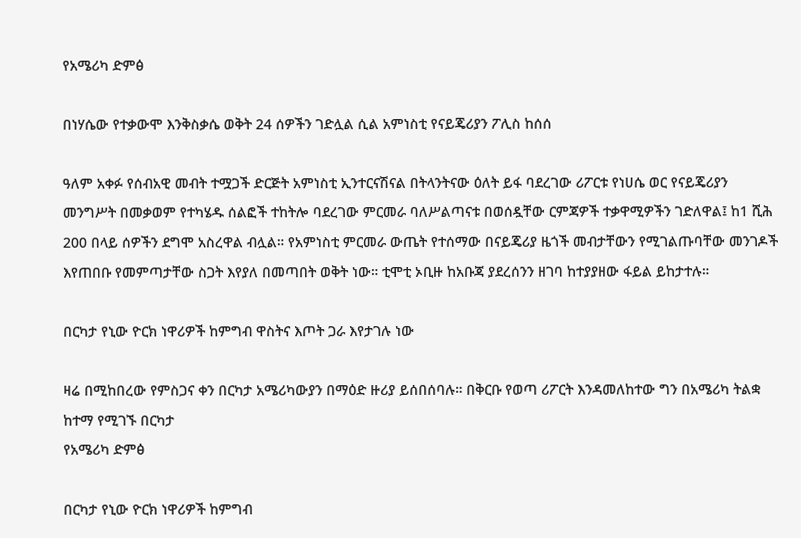የአሜሪካ ድምፅ

በነሃሴው የተቃውሞ እንቅስቃሴ ወቅት 24 ሰዎችን ገድሏል ሲል አምነስቲ የናይጄሪያን ፖሊስ ከሰሰ

ዓለም አቀፉ የሰብአዊ መብት ተሟጋች ድርጅት አምነስቲ ኢንተርናሽናል በትላንትናው ዕለት ይፋ ባደረገው ሪፖርቱ የነሀሴ ወር የናይጄሪያን መንግሥት በመቃወም የተካሄዱ ሰልፎች ተከትሎ ባደረገው ምርመራ ባለሥልጣናቱ በወሰዷቸው ርምጃዎች ተቃዋሚዎችን ገድለዋል፤ ከ1 ሺሕ 200 በላይ ሰዎችን ደግሞ አስረዋል ብሏል። የአምነስቲ ምርመራ ውጤት የተሰማው በናይጄሪያ ዜጎች መብታቸውን የሚገልጡባቸው መንገዶች እየጠበቡ የመምጣታቸው ስጋት እየያለ በመጣበት ወቅት ነው። ቲሞቲ ኦቢዙ ከአቡጃ ያደረሰንን ዘገባ ከተያያዘው ፋይል ይከታተሉ።

በርካታ የኒው ዮርክ ነዋሪዎች ከምግብ ዋስትና እጦት ጋራ እየታገሉ ነው

ዛሬ በሚከበረው የምስጋና ቀን በርካታ አሜሪካውያን በማዕድ ዙሪያ ይሰበሰባሉ። በቅርቡ የወጣ ሪፖርት እንዳመለከተው ግን በአሜሪካ ትልቋ ከተማ የሚገኙ በርካታ
የአሜሪካ ድምፅ

በርካታ የኒው ዮርክ ነዋሪዎች ከምግብ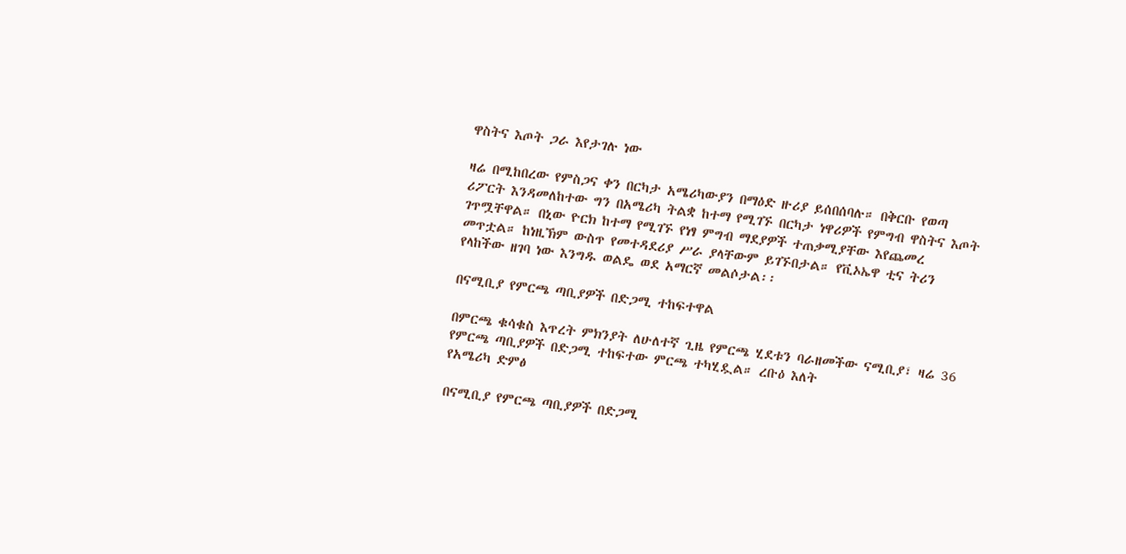ዋስትና እጦት ጋራ እየታገሉ ነው

ዛሬ በሚከበረው የምስጋና ቀን በርካታ አሜሪካውያን በማዕድ ዙሪያ ይሰበሰባሉ። በቅርቡ የወጣ ሪፖርት እንዳመለከተው ግን በአሜሪካ ትልቋ ከተማ የሚገኙ በርካታ ነዋሪዎች የምግብ ዋስትና እጦት ገጥሟቸዋል። በኒው ዮርክ ከተማ የሚገኙ የነፃ ምግብ ማደያዎች ተጠቃሚያቸው እየጨመረ መጥቷል። ከነዚኽም ውስጥ የመተዳደሪያ ሥራ ያላቸውም ይገኙበታል። የቪኦኤዋ ቲና ትሪን የላከችው ዘገባ ነው እንግዱ ወልዴ ወደ አማርኛ መልሶታል፡፡

በናሚቢያ የምርጫ ጣቢያዎች በድጋሚ ተከፍተዋል

በምርጫ ቁሳቁስ እጥረት ምክንያት ለሁለተኛ ጊዜ የምርጫ ሂደቱን ባራዘመችው ናሚቢያ፣ ዛሬ 36 የምርጫ ጣቢያዎች በድጋሚ ተከፍተው ምርጫ ተካሂዷል። ረቡዕ እለት
የአሜሪካ ድምፅ

በናሚቢያ የምርጫ ጣቢያዎች በድጋሚ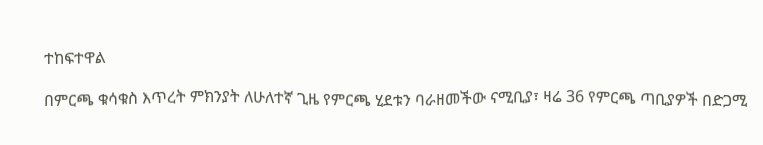ተከፍተዋል

በምርጫ ቁሳቁስ እጥረት ምክንያት ለሁለተኛ ጊዜ የምርጫ ሂደቱን ባራዘመችው ናሚቢያ፣ ዛሬ 36 የምርጫ ጣቢያዎች በድጋሚ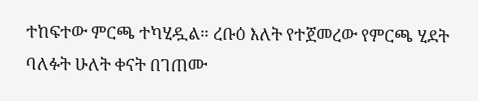ተከፍተው ምርጫ ተካሂዷል። ረቡዕ እለት የተጀመረው የምርጫ ሂደት ባለፉት ሁለት ቀናት በገጠሙ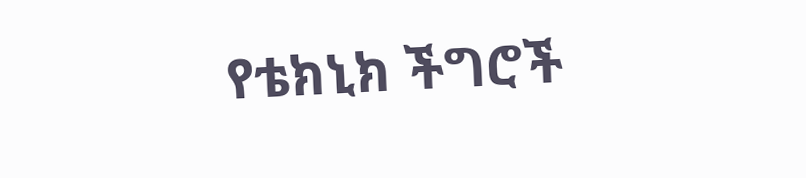የቴክኒክ ችግሮች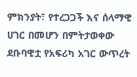ምክንያት፣ የተረጋጋች እና ሰላማዊ ሀገር በመሆን በምትታወቀው ደቡባዊቷ የአፍሪካ አገር ውጥረት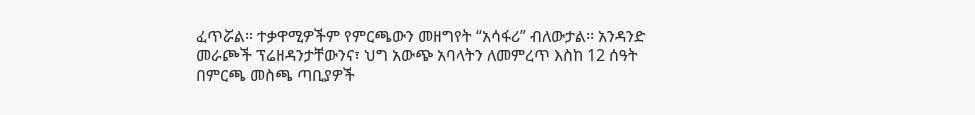ፈጥሯል። ተቃዋሚዎችም የምርጫውን መዘግየት “አሳፋሪ” ብለውታል፡፡ አንዳንድ መራጮች ፕሬዘዳንታቸውንና፣ ህግ አውጭ አባላትን ለመምረጥ እስከ 12 ሰዓት በምርጫ መስጫ ጣቢያዎች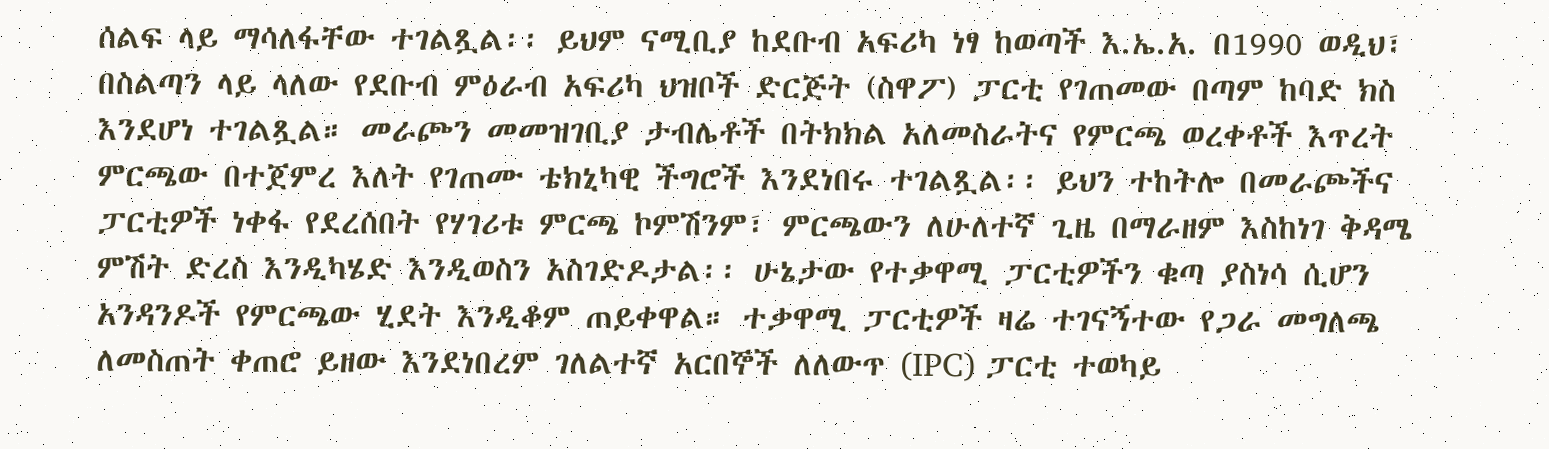ሰልፍ ላይ ማሳለፋቸው ተገልጿል፡፡ ይህም ናሚቢያ ከደቡብ አፍሪካ ነፃ ከወጣች እ.ኤ.አ. በ1990 ወዲህ፣ በስልጣን ላይ ላለው የደቡብ ምዕራብ አፍሪካ ህዝቦች ድርጅት (ስዋፖ) ፓርቲ የገጠመው በጣም ከባድ ክስ እንደሆነ ተገልጿል። መራጮን መመዝገቢያ ታብሌቶች በትክክል አለመስራትና የምርጫ ወረቀቶች እጥረት ምርጫው በተጀምረ እለት የገጠሙ ቴክኒካዊ ችግሮች እንደነበሩ ተገልጿል፡፡ ይህን ተከትሎ በመራጮችና ፓርቲዎች ነቀፋ የደረሰበት የሃገሪቱ ምርጫ ኮምሽንም፣ ምርጫውን ለሁለተኛ ጊዜ በማራዘም እስከነገ ቅዳሜ ምሽት ድረስ እንዲካሄድ እንዲወስን አስገድዶታል፡፡ ሁኔታው የተቃዋሚ ፓርቲዎችን ቁጣ ያስነሳ ሲሆን አንዳንዶች የምርጫው ሂደት እንዲቆም ጠይቀዋል። ተቃዋሚ ፓርቲዎች ዛሬ ተገናኝተው የጋራ መግለጫ ለመስጠት ቀጠሮ ይዘው እንደነበረም ገለልተኛ አርበኞች ለለውጥ (IPC) ፓርቲ ተወካይ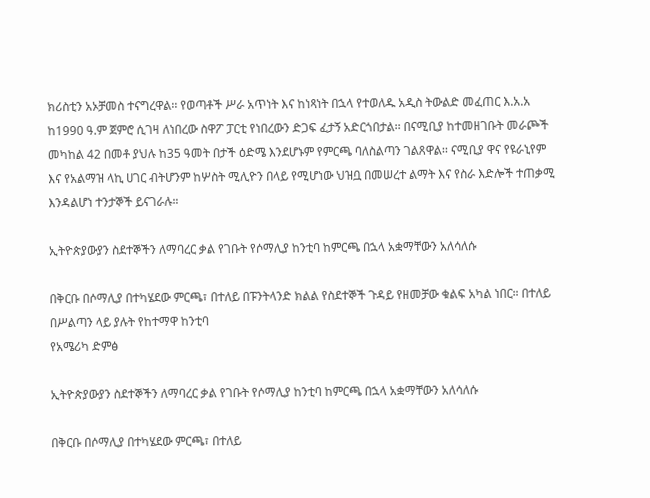ክሪስቲን አኦቻመስ ተናግረዋል፡፡ የወጣቶች ሥራ አጥነት እና ከነጻነት በኋላ የተወለዱ አዲስ ትውልድ መፈጠር እ.አ.አ ከ1990 ዓ.ም ጀምሮ ሲገዛ ለነበረው ስዋፖ ፓርቲ የነበረውን ድጋፍ ፈታኝ አድርጎበታል፡፡ በናሚቢያ ከተመዘገቡት መራጮች መካከል 42 በመቶ ያህሉ ከ35 ዓመት በታች ዕድሜ እንደሆኑም የምርጫ ባለስልጣን ገልጸዋል፡፡ ናሚቢያ ዋና የዩራኒየም እና የአልማዝ ላኪ ሀገር ብትሆንም ከሦስት ሚሊዮን በላይ የሚሆነው ህዝቧ በመሠረተ ልማት እና የስራ እድሎች ተጠቃሚ እንዳልሆነ ተንታኞች ይናገራሉ።

ኢትዮጵያውያን ስደተኞችን ለማባረር ቃል የገቡት የሶማሊያ ከንቲባ ከምርጫ በኋላ አቋማቸውን አለሳለሱ

በቅርቡ በሶማሊያ በተካሄደው ምርጫ፣ በተለይ በፑንትላንድ ክልል የስደተኞች ጉዳይ የዘመቻው ቁልፍ አካል ነበር። በተለይ በሥልጣን ላይ ያሉት የከተማዋ ከንቲባ
የአሜሪካ ድምፅ

ኢትዮጵያውያን ስደተኞችን ለማባረር ቃል የገቡት የሶማሊያ ከንቲባ ከምርጫ በኋላ አቋማቸውን አለሳለሱ

በቅርቡ በሶማሊያ በተካሄደው ምርጫ፣ በተለይ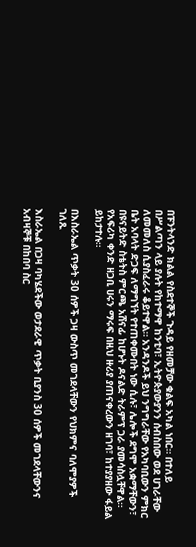በፑንትላንድ ክልል የስደተኞች ጉዳይ የዘመቻው ቁልፍ አካል ነበር። በተለይ በሥልጣን ላይ ያሉት የከተማዋ ከንቲባ፣ ኢትዮጵያውያንን ሰብስበው ወደ ሀገራቸው ለመመለስ ሲያስፈራሩ ቆይተዋል። አንዳንዶች ይህ ንግግራቸው የአካባቢውን ምክር ቤት አባላት ድጋፍ ለማግኘት የተጠቀሙበት ነው ሲሉ፣ ሌሎች ደግሞ አቋማቸውን፣ በዩናይትድ ስቴትስ ምርጫ አሸናፊ ከሆኑት ዶናልድ ትራምፕ ጋራ ያመሳስሏቸዋል። የአፍሪካ ቀንድ ዘጋቢ ሀሩን ማሩፍ በዚህ ዙሪያ ያጠናቀረውን ዘገባ፣ ከተያያዘው ፋይል ይከታተሉ።

በእስራኤል ጥቃት 30 ሰዎች ጋዛ ውስጥ መገደላቸውን የህክምና ባለሞያዎች ገለጹ

እስራኤል በጋዛ ባካሄደችው ወታደራዊ ጥቃት ቢያንስ 30 ሰዎች መገደላቸውንና አብዛኞቹ በከበባ ስር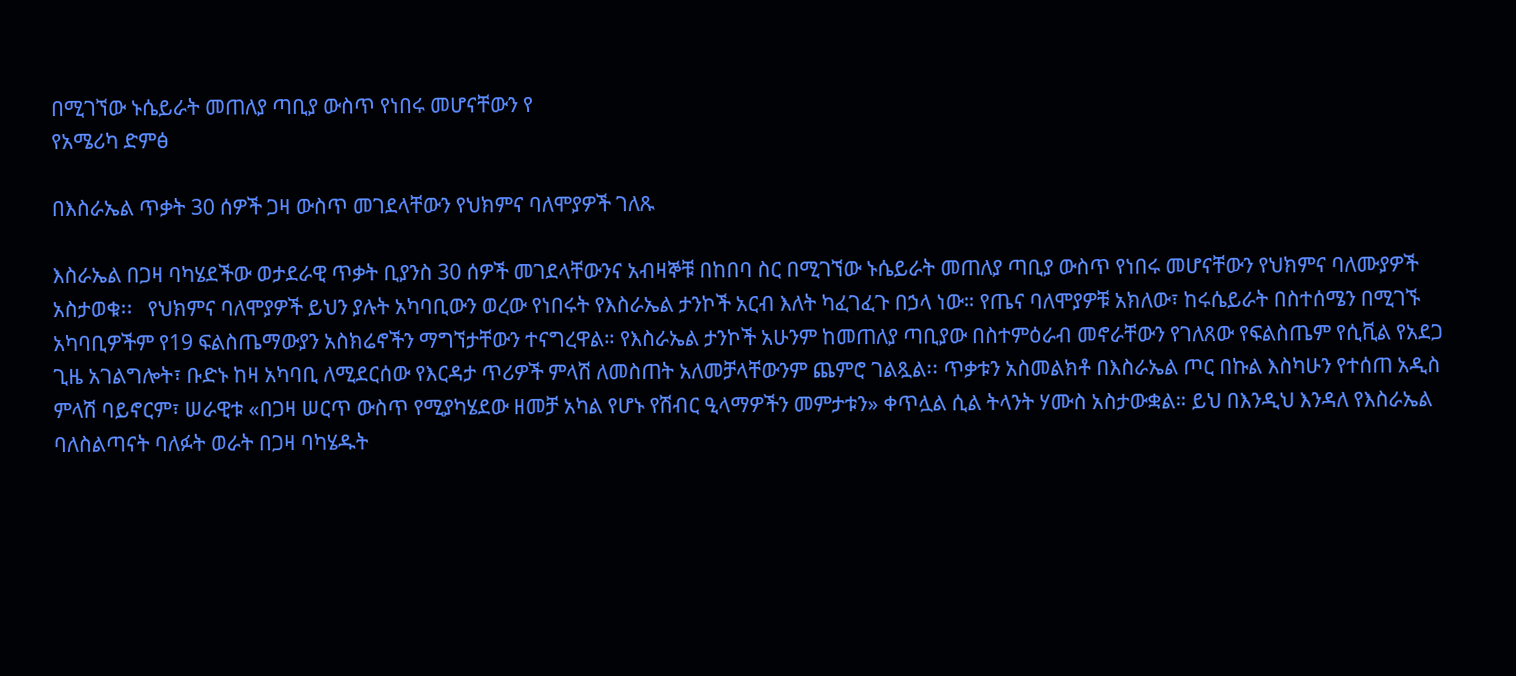በሚገኘው ኑሴይራት መጠለያ ጣቢያ ውስጥ የነበሩ መሆናቸውን የ
የአሜሪካ ድምፅ

በእስራኤል ጥቃት 30 ሰዎች ጋዛ ውስጥ መገደላቸውን የህክምና ባለሞያዎች ገለጹ

እስራኤል በጋዛ ባካሄደችው ወታደራዊ ጥቃት ቢያንስ 30 ሰዎች መገደላቸውንና አብዛኞቹ በከበባ ስር በሚገኘው ኑሴይራት መጠለያ ጣቢያ ውስጥ የነበሩ መሆናቸውን የህክምና ባለሙያዎች አስታወቁ፡፡   የህክምና ባለሞያዎች ይህን ያሉት አካባቢውን ወረው የነበሩት የእስራኤል ታንኮች አርብ እለት ካፈገፈጉ በኃላ ነው። የጤና ባለሞያዎቹ አክለው፣ ከሩሴይራት በስተሰሜን በሚገኙ አካባቢዎችም የ19 ፍልስጤማውያን አስክሬኖችን ማግኘታቸውን ተናግረዋል። የእስራኤል ታንኮች አሁንም ከመጠለያ ጣቢያው በስተምዕራብ መኖራቸውን የገለጸው የፍልስጤም የሲቪል የአደጋ ጊዜ አገልግሎት፣ ቡድኑ ከዛ አካባቢ ለሚደርሰው የእርዳታ ጥሪዎች ምላሽ ለመስጠት አለመቻላቸውንም ጨምሮ ገልጿል፡፡ ጥቃቱን አስመልክቶ በእስራኤል ጦር በኩል እስካሁን የተሰጠ አዲስ ምላሽ ባይኖርም፣ ሠራዊቱ «በጋዛ ሠርጥ ውስጥ የሚያካሄደው ዘመቻ አካል የሆኑ የሽብር ዒላማዎችን መምታቱን» ቀጥሏል ሲል ትላንት ሃሙስ አስታውቋል። ይህ በእንዲህ እንዳለ የእስራኤል ባለስልጣናት ባለፉት ወራት በጋዛ ባካሄዱት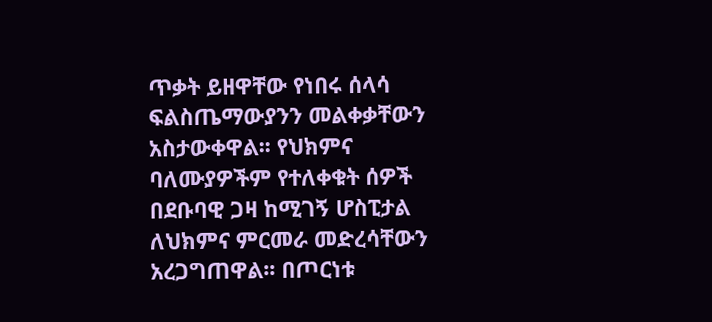ጥቃት ይዘዋቸው የነበሩ ሰላሳ ፍልስጤማውያንን መልቀቃቸውን አስታውቀዋል፡፡ የህክምና ባለሙያዎችም የተለቀቁት ሰዎች በደቡባዊ ጋዛ ከሚገኝ ሆስፒታል ለህክምና ምርመራ መድረሳቸውን አረጋግጠዋል፡፡ በጦርነቱ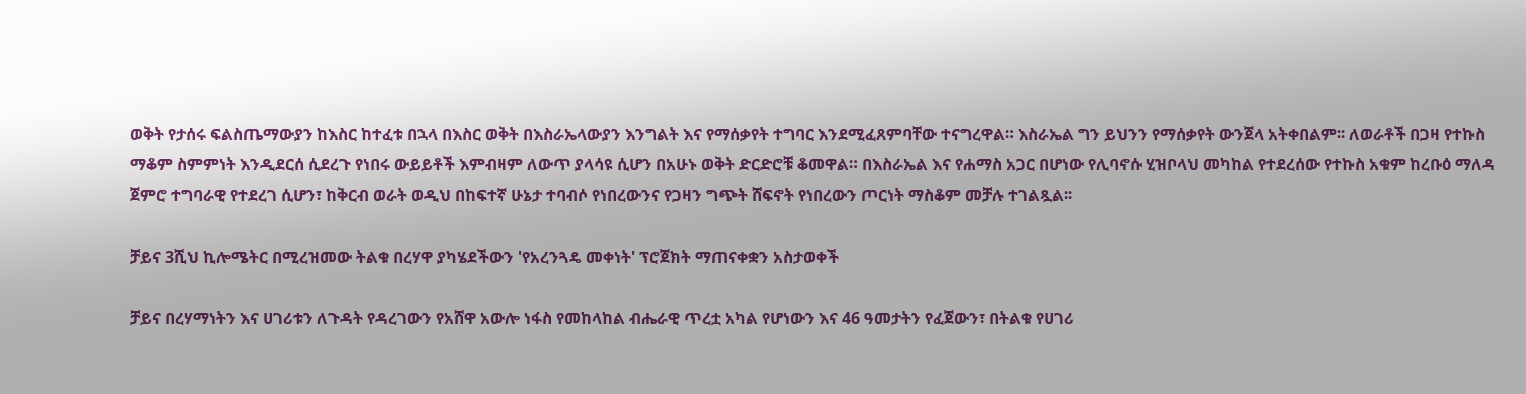ወቅት የታሰሩ ፍልስጤማውያን ከእስር ከተፈቱ በኋላ በእስር ወቅት በእስራኤላውያን እንግልት እና የማሰቃየት ተግባር እንደሚፈጸምባቸው ተናግረዋል። እስራኤል ግን ይህንን የማሰቃየት ውንጀላ አትቀበልም፡፡ ለወራቶች በጋዛ የተኩስ ማቆም ስምምነት እንዲደርሰ ሲደረጉ የነበሩ ውይይቶች እምብዛም ለውጥ ያላሳዩ ሲሆን በአሁኑ ወቅት ድርድሮቹ ቆመዋል። በእስራኤል እና የሐማስ አጋር በሆነው የሊባኖሱ ሂዝቦላህ መካከል የተደረሰው የተኩስ አቁም ከረቡዕ ማለዳ ጀምሮ ተግባራዊ የተደረገ ሲሆን፣ ከቅርብ ወራት ወዲህ በከፍተኛ ሁኔታ ተባብሶ የነበረውንና የጋዛን ግጭት ሸፍኖት የነበረውን ጦርነት ማስቆም መቻሉ ተገልጿል፡፡

ቻይና 3ሺህ ኪሎሜትር በሚረዝመው ትልቁ በረሃዋ ያካሄደችውን 'የአረንጓዴ መቀነት' ፕሮጀክት ማጠናቀቋን አስታወቀች

ቻይና በረሃማነትን እና ሀገሪቱን ለጉዳት የዳረገውን የአሸዋ አውሎ ነፋስ የመከላከል ብሔራዊ ጥረቷ አካል የሆነውን እና 46 ዓመታትን የፈጀውን፣ በትልቁ የሀገሪ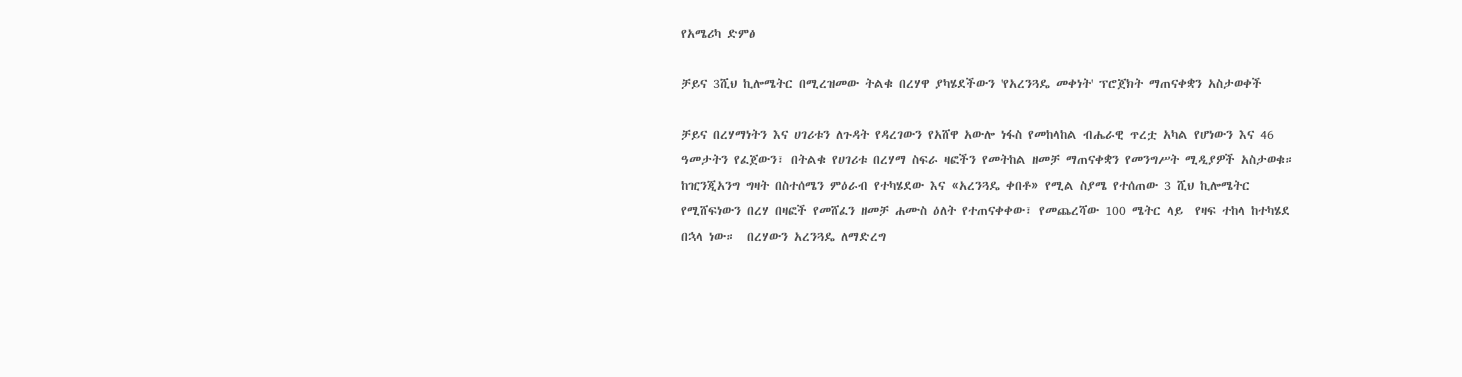የአሜሪካ ድምፅ

ቻይና 3ሺህ ኪሎሜትር በሚረዝመው ትልቁ በረሃዋ ያካሄደችውን 'የአረንጓዴ መቀነት' ፕሮጀክት ማጠናቀቋን አስታወቀች

ቻይና በረሃማነትን እና ሀገሪቱን ለጉዳት የዳረገውን የአሸዋ አውሎ ነፋስ የመከላከል ብሔራዊ ጥረቷ አካል የሆነውን እና 46 ዓመታትን የፈጀውን፣ በትልቁ የሀገሪቱ በረሃማ ስፍራ ዛፎችን የመትከል ዘመቻ ማጠናቀቋን የመንግሥት ሚዲያዎች አስታወቁ።  ከዢንጂአንግ ግዛት በስተሰሜን ምዕራብ የተካሄደው እና «አረንጓዴ ቀበቶ» የሚል ስያሜ የተሰጠው 3 ሺህ ኪሎሜትር የሚሸፍነውን በረሃ በዛፎች የመሸፈን ዘመቻ ሐሙስ ዕለት የተጠናቀቀው፣ የመጨረሻው 100 ሜትር ላይ  የዛፍ ተከላ ከተካሄደ በኋላ ነው።  በረሃውን አረንጓዴ ለማድረግ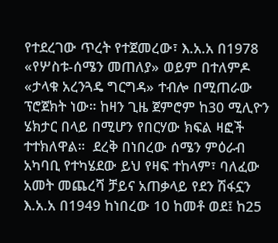የተደረገው ጥረት የተጀመረው፣ እ.አ.አ በ1978 «የሦስቱ-ሰሜን መጠለያ» ወይም በተለምዶ «ታላቁ አረንጓዴ ግርግዳ» ተብሎ በሚጠራው ፕሮጀክት ነው። ከዛን ጊዜ ጀምሮም ከ30 ሚሊዮን ሄክታር በላይ በሚሆን የበርሃው ክፍል ዛፎች ተተክለዋል።  ደረቅ በነበረው ሰሜን ምዕራብ አካባቢ የተካሄደው ይህ የዛፍ ተከላም፣ ባለፈው አመት መጨረሻ ቻይና አጠቃላይ የደን ሽፋኗን እ.አ.አ በ1949 ከነበረው 10 ከመቶ ወደ፤ ከ25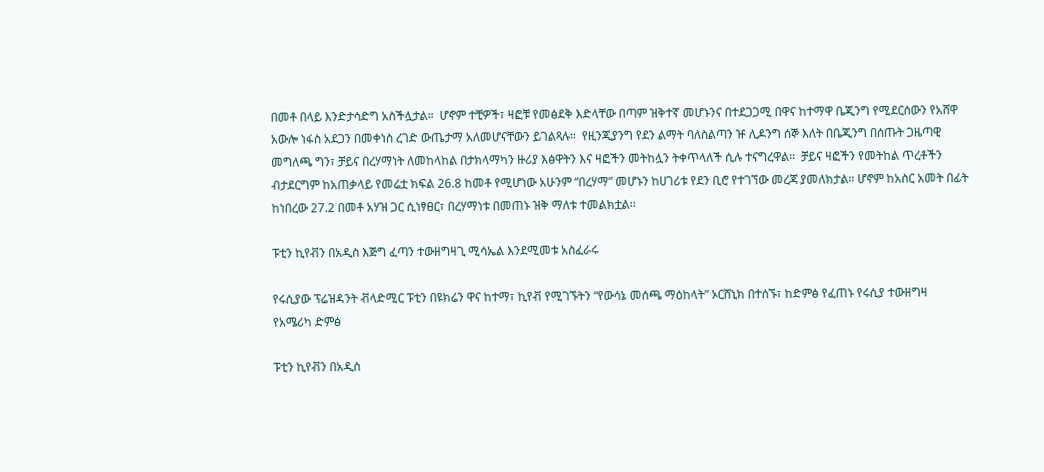በመቶ በላይ እንድታሳድግ አስችሏታል።  ሆኖም ተቺዎች፣ ዛፎቹ የመፅደቅ እድላቸው በጣም ዝቅተኛ መሆኑንና በተደጋጋሚ በዋና ከተማዋ ቤጂንግ የሚደርሰውን የአሸዋ አውሎ ነፋስ አደጋን በመቀነስ ረገድ ውጤታማ አለመሆናቸውን ይገልጻሉ።  የዚንጂያንግ የደን ልማት ባለስልጣን ዡ ሊዶንግ ሰኞ እለት በቤጂንግ በሰጡት ጋዜጣዊ መግለጫ ግን፣ ቻይና በረሃማነት ለመከላከል በታክላማካን ዙሪያ እፅዋትን እና ዛፎችን መትከሏን ትቀጥላለች ሲሉ ተናግረዋል።  ቻይና ዛፎችን የመትከል ጥረቶችን ብታደርግም ከአጠቃላይ የመሬቷ ክፍል 26.8 ከመቶ የሚሆነው አሁንም “በረሃማ” መሆኑን ከሀገሪቱ የደን ቢሮ የተገኘው መረጃ ያመለክታል። ሆኖም ከአስር አመት በፊት ከነበረው 27.2 በመቶ አሃዝ ጋር ሲነፃፀር፣ በረሃማነቱ በመጠኑ ዝቅ ማለቱ ተመልክቷል፡፡

ፑቲን ኪየቭን በአዲስ እጅግ ፈጣን ተውዘግዛጊ ሚሳኤል እንደሚመቱ አስፈራሩ

የሩሲያው ፕሬዝዳንት ቭላድሚር ፑቲን በዩክሬን ዋና ከተማ፣ ኪየቭ የሚገኙትን “የውሳኔ መሰጫ ማዕከላት” ኦርሸኒክ በተሰኙ፣ ከድምፅ የፈጠኑ የሩሲያ ተውዘግዛ
የአሜሪካ ድምፅ

ፑቲን ኪየቭን በአዲስ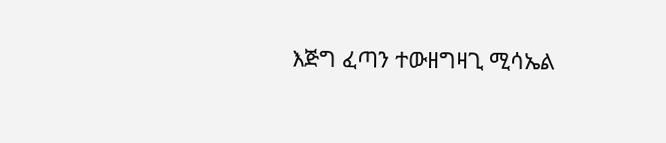እጅግ ፈጣን ተውዘግዛጊ ሚሳኤል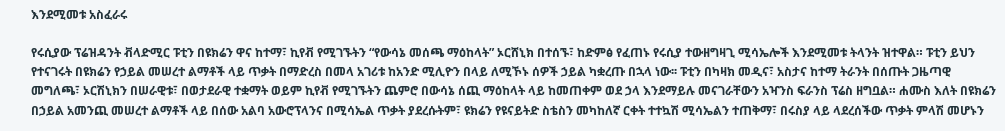እንደሚመቱ አስፈራሩ

የሩሲያው ፕሬዝዳንት ቭላድሚር ፑቲን በዩክሬን ዋና ከተማ፣ ኪየቭ የሚገኙትን “የውሳኔ መሰጫ ማዕከላት” ኦርሸኒክ በተሰኙ፣ ከድምፅ የፈጠኑ የሩሲያ ተውዘግዛጊ ሚሳኤሎች እንደሚመቱ ትላንት ዝተዋል። ፑቲን ይህን የተናገሩት በዩክሬን የኃይል መሠረተ ልማቶች ላይ ጥቃት በማድረስ በመላ አገሪቱ ከአንድ ሚሊዮን በላይ ለሚኾኑ ሰዎች ኃይል ካቋረጡ በኋላ ነው፡፡ ፑቲን በካዛክ መዲና፣ አስታና ከተማ ትራንት በሰጡት ጋዜጣዊ መግለጫ፣ ኦርሽኒክን በሠራዊቱ፣ በወታደራዊ ተቋማት ወይም ኪየቭ የሚገኙትን ጨምሮ በውሳኔ ሰጪ ማዕከላት ላይ ከመጠቀም ወደ ኃላ እንደማይሉ መናገራቸውን አዣንስ ፍራንስ ፕሬስ ዘግቧል። ሐሙስ እለት በዩክሬን በኃይል አመንጪ መሠረተ ልማቶች ላይ በሰው አልባ አውሮፕላንና በሚሳኤል ጥቃት ያደረሱትም፣ ዩክሬን የዩናይትድ ስቴስን መካከለኛ ርቀት ተተኳሽ ሚሳኤልን ተጠቅማ፣ በሩስያ ላይ ላደረሰችው ጥቃት ምላሽ መሆኑን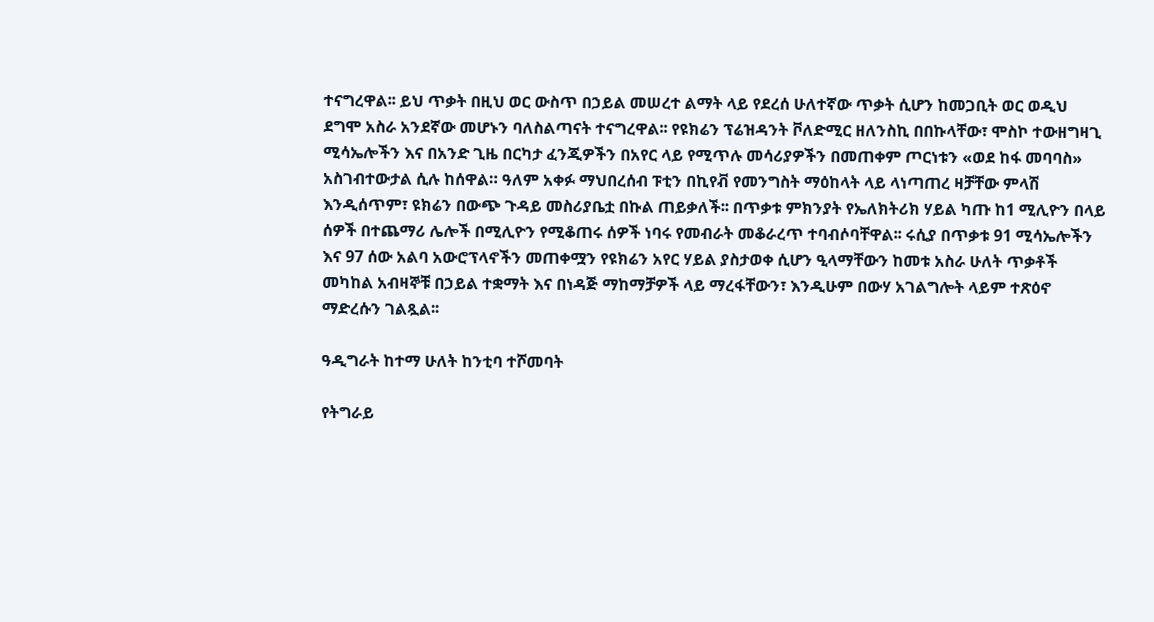ተናግረዋል፡፡ ይህ ጥቃት በዚህ ወር ውስጥ በኃይል መሠረተ ልማት ላይ የደረሰ ሁለተኛው ጥቃት ሲሆን ከመጋቢት ወር ወዲህ ደግሞ አስራ አንደኛው መሆኑን ባለስልጣናት ተናግረዋል፡፡ የዩክሬን ፕሬዝዳንት ቮለድሚር ዘለንስኪ በበኩላቸው፣ ሞስኮ ተውዘግዛጊ ሚሳኤሎችን እና በአንድ ጊዜ በርካታ ፈንጂዎችን በአየር ላይ የሚጥሉ መሳሪያዎችን በመጠቀም ጦርነቱን «ወደ ከፋ መባባስ» አስገብተውታል ሲሉ ከሰዋል። ዓለም አቀፉ ማህበረሰብ ፑቲን በኪየቭ የመንግስት ማዕከላት ላይ ላነጣጠረ ዛቻቸው ምላሽ እንዲሰጥም፣ ዩክሬን በውጭ ጉዳይ መስሪያቤቷ በኩል ጠይቃለች፡፡ በጥቃቱ ምክንያት የኤለክትሪክ ሃይል ካጡ ከ1 ሚሊዮን በላይ ሰዎች በተጨማሪ ሌሎች በሚሊዮን የሚቆጠሩ ሰዎች ነባሩ የመብራት መቆራረጥ ተባብሶባቸዋል፡፡ ሩሲያ በጥቃቱ 91 ሚሳኤሎችን እና 97 ሰው አልባ አውሮፕላኖችን መጠቀሟን የዩክሬን አየር ሃይል ያስታወቀ ሲሆን ዒላማቸውን ከመቱ አስራ ሁለት ጥቃቶች መካከል አብዛኞቹ በኃይል ተቋማት እና በነዳጅ ማከማቻዎች ላይ ማረፋቸውን፣ እንዲሁም በውሃ አገልግሎት ላይም ተጽዕኖ ማድረሱን ገልጿል፡፡

ዓዲግራት ከተማ ሁለት ከንቲባ ተሾመባት

የትግራይ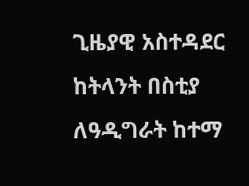ጊዜያዊ አስተዳደር ከትላንት በስቲያ ለዓዲግራት ከተማ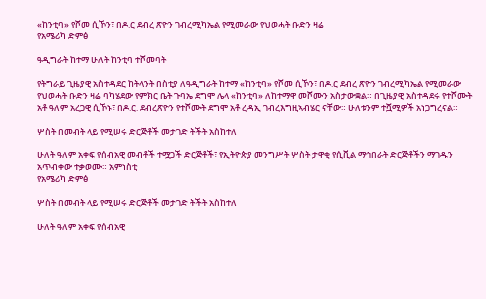«ከንቲባ» የሾመ ሲኾን፣ በዶ.ር ደብረ ጽዮን ገብረሚካኤል የሚመራው የህወሓት ቡድን ዛሬ
የአሜሪካ ድምፅ

ዓዲግራት ከተማ ሁለት ከንቲባ ተሾመባት

የትግራይ ጊዜያዊ አስተዳደር ከትላንት በስቲያ ለዓዲግራት ከተማ «ከንቲባ» የሾመ ሲኾን፣ በዶ.ር ደብረ ጽዮን ገብረሚካኤል የሚመራው የህወሓት ቡድን ዛሬ ባካሄደው የምክር ቤት ጉባኤ ደግሞ ሌላ «ከንቲባ» ለከተማዋ መሾሙን አስታውቋል። በጊዜያዊ አስተዳደሩ የተሾሙት አቶ ዓለም አረጋዊ ሲኾኑ፣ በዶ.ር. ደብረጽዮን የተሾሙት ደግሞ አቶ ረዳኢ ገብረእግዚኣብሄር ናቸው። ሁለቱንም ተሿሚዎች አነጋግረናል።

ሦስት በመብት ላይ የሚሠሩ ድርጅቶች መታገድ ትችት አስከተለ

ሁለት ዓለም አቀፍ የሰብአዊ መብቶች ተሟጋች ድርጅቶች፣ የኢትዮጵያ መንግሥት ሦስት ታዋቂ የሲቪል ማኅበራት ድርጅቶችን ማገዱን አጥብቀው ተቃወሙ። አምነስቲ
የአሜሪካ ድምፅ

ሦስት በመብት ላይ የሚሠሩ ድርጅቶች መታገድ ትችት አስከተለ

ሁለት ዓለም አቀፍ የሰብአዊ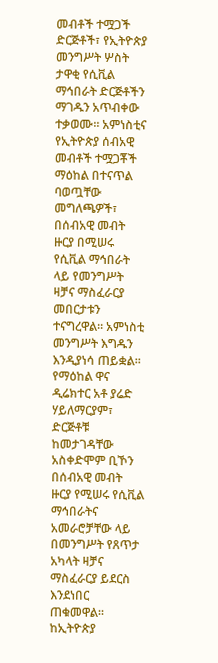መብቶች ተሟጋች ድርጅቶች፣ የኢትዮጵያ መንግሥት ሦስት ታዋቂ የሲቪል ማኅበራት ድርጅቶችን ማገዱን አጥብቀው ተቃወሙ። አምነስቲና የኢትዮጵያ ሰብአዊ መብቶች ተሟጋቾች ማዕከል በተናጥል ባወጧቸው መግለጫዎች፣ በሰብአዊ መብት ዙርያ በሚሠሩ የሲቪል ማኅበራት ላይ የመንግሥት ዛቻና ማስፈራርያ መበርታቱን ተናግረዋል። አምነስቲ መንግሥት እግዱን እንዲያነሳ ጠይቋል። የማዕከል ዋና ዲሬክተር አቶ ያሬድ ሃይለማርያም፣ ድርጅቶቹ ከመታገዳቸው አስቀድሞም ቢኾን በሰብአዊ መብት ዙርያ የሚሠሩ የሲቪል ማኅበራትና አመራሮቻቸው ላይ በመንግሥት የጸጥታ አካላት ዛቻና ማስፈራርያ ይደርስ እንደነበር ጠቁመዋል። ከኢትዮጵያ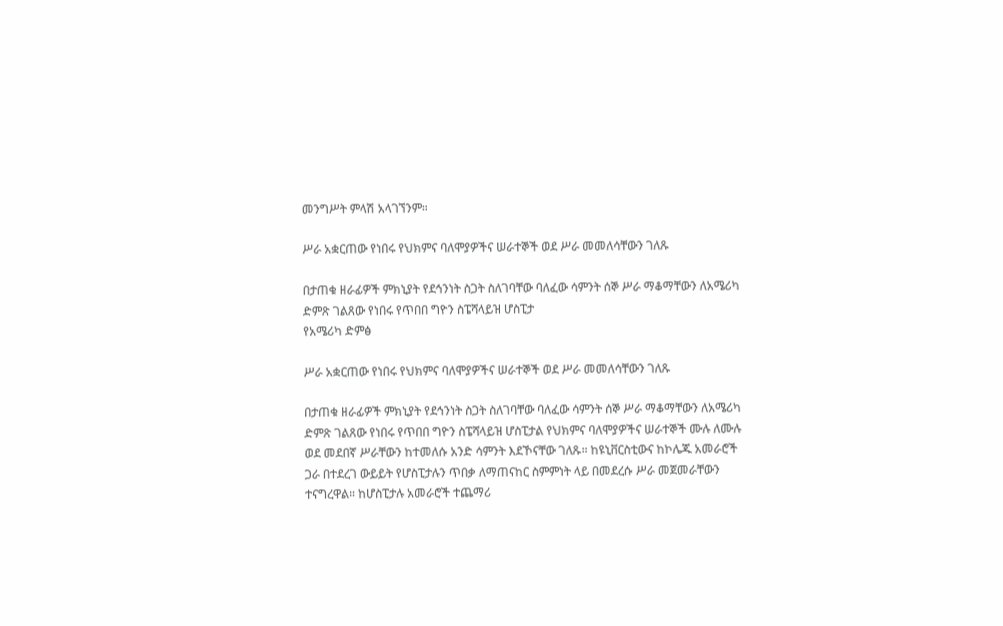መንግሥት ምላሽ አላገኘንም።

ሥራ አቋርጠው የነበሩ የህክምና ባለሞያዎችና ሠራተኞች ወደ ሥራ መመለሳቸውን ገለጹ

በታጠቁ ዘራፊዎች ምክኒያት የደኅንነት ስጋት ስለገባቸው ባለፈው ሳምንት ሰኞ ሥራ ማቆማቸውን ለአሜሪካ ድምጽ ገልጸው የነበሩ የጥበበ ግዮን ስፔሻላይዝ ሆስፒታ
የአሜሪካ ድምፅ

ሥራ አቋርጠው የነበሩ የህክምና ባለሞያዎችና ሠራተኞች ወደ ሥራ መመለሳቸውን ገለጹ

በታጠቁ ዘራፊዎች ምክኒያት የደኅንነት ስጋት ስለገባቸው ባለፈው ሳምንት ሰኞ ሥራ ማቆማቸውን ለአሜሪካ ድምጽ ገልጸው የነበሩ የጥበበ ግዮን ስፔሻላይዝ ሆስፒታል የህክምና ባለሞያዎችና ሠራተኞች ሙሉ ለሙሉ ወደ መደበኛ ሥራቸውን ከተመለሱ አንድ ሳምንት እደኾናቸው ገለጹ። ከዩኒቨርስቲውና ከኮሌጁ አመራሮች ጋራ በተደረገ ውይይት የሆስፒታሉን ጥበቃ ለማጠናከር ስምምነት ላይ በመደረሱ ሥራ መጀመራቸውን ተናግረዋል። ከሆስፒታሉ አመራሮች ተጨማሪ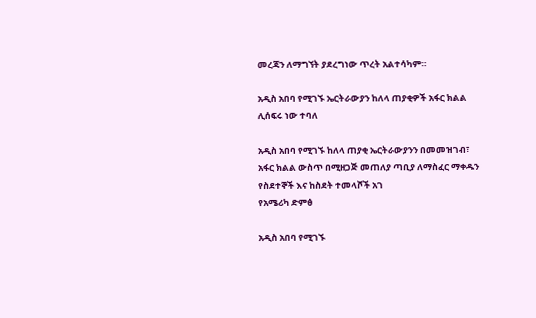መረጃን ለማግኘት ያደረግነው ጥረት አልተሳካም።

አዲስ አበባ የሚገኙ ኤርትራውያን ከለላ ጠያቂዎች አፋር ክልል ሊሰፍሩ ነው ተባለ

አዲስ አበባ የሚገኙ ከለላ ጠያቂ ኤርትራውያንን በመመዝገብ፣ አፋር ክልል ውስጥ በሚዘጋጅ መጠለያ ጣቢያ ለማስፈር ማቀዱን የስደተኞች እና ከስደት ተመላሾች አገ
የአሜሪካ ድምፅ

አዲስ አበባ የሚገኙ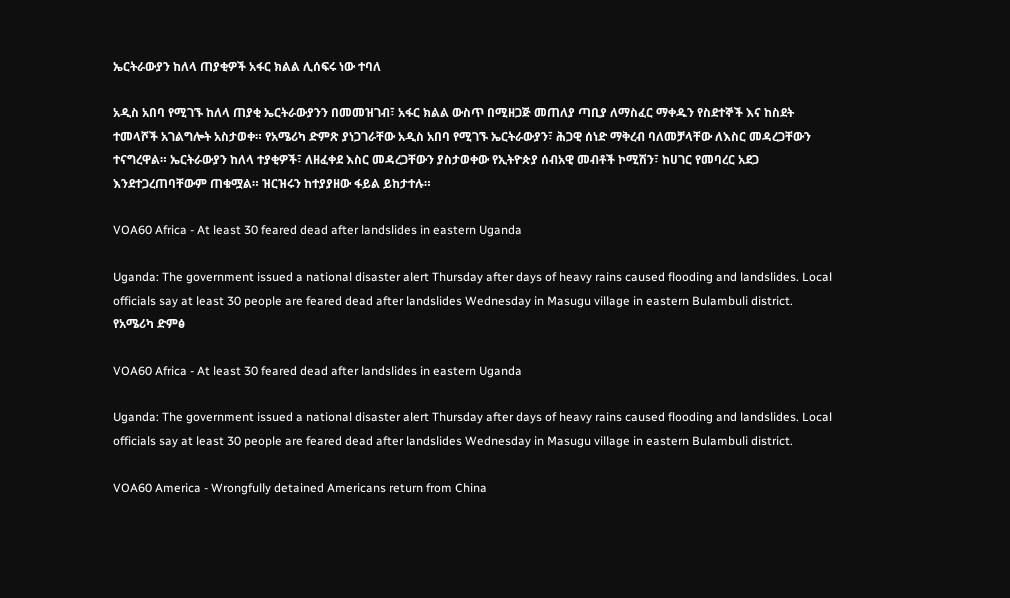ኤርትራውያን ከለላ ጠያቂዎች አፋር ክልል ሊሰፍሩ ነው ተባለ

አዲስ አበባ የሚገኙ ከለላ ጠያቂ ኤርትራውያንን በመመዝገብ፣ አፋር ክልል ውስጥ በሚዘጋጅ መጠለያ ጣቢያ ለማስፈር ማቀዱን የስደተኞች እና ከስደት ተመላሾች አገልግሎት አስታወቀ። የአሜሪካ ድምጽ ያነጋገራቸው አዲስ አበባ የሚገኙ ኤርትራውያን፣ ሕጋዊ ሰነድ ማቅረብ ባለመቻላቸው ለእስር መዳረጋቸውን ተናግረዋል። ኤርትራውያን ከለላ ተያቂዎች፣ ለዘፈቀደ እስር መዳረጋቸውን ያስታወቀው የኢትዮጵያ ሰብአዊ መብቶች ኮሚሽን፣ ከሀገር የመባረር አደጋ እንደተጋረጠባቸውም ጠቁሟል። ዝርዝሩን ከተያያዘው ፋይል ይከታተሉ።

VOA60 Africa - At least 30 feared dead after landslides in eastern Uganda

Uganda: The government issued a national disaster alert Thursday after days of heavy rains caused flooding and landslides. Local officials say at least 30 people are feared dead after landslides Wednesday in Masugu village in eastern Bulambuli district.
የአሜሪካ ድምፅ

VOA60 Africa - At least 30 feared dead after landslides in eastern Uganda

Uganda: The government issued a national disaster alert Thursday after days of heavy rains caused flooding and landslides. Local officials say at least 30 people are feared dead after landslides Wednesday in Masugu village in eastern Bulambuli district.

VOA60 America - Wrongfully detained Americans return from China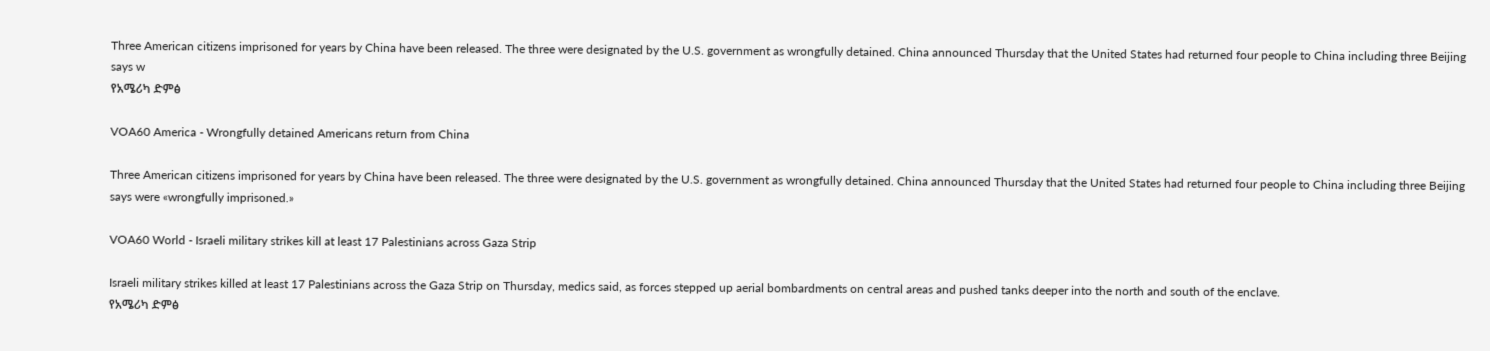Three American citizens imprisoned for years by China have been released. The three were designated by the U.S. government as wrongfully detained. China announced Thursday that the United States had returned four people to China including three Beijing says w
የአሜሪካ ድምፅ

VOA60 America - Wrongfully detained Americans return from China

Three American citizens imprisoned for years by China have been released. The three were designated by the U.S. government as wrongfully detained. China announced Thursday that the United States had returned four people to China including three Beijing says were «wrongfully imprisoned.»

VOA60 World - Israeli military strikes kill at least 17 Palestinians across Gaza Strip

Israeli military strikes killed at least 17 Palestinians across the Gaza Strip on Thursday, medics said, as forces stepped up aerial bombardments on central areas and pushed tanks deeper into the north and south of the enclave.
የአሜሪካ ድምፅ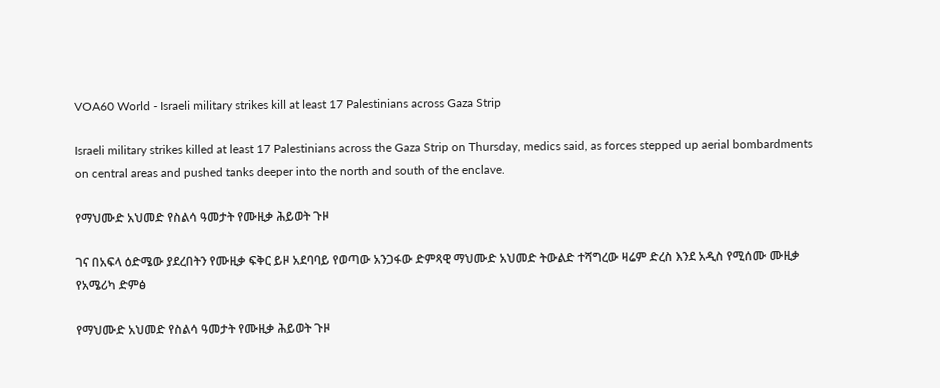VOA60 World - Israeli military strikes kill at least 17 Palestinians across Gaza Strip

Israeli military strikes killed at least 17 Palestinians across the Gaza Strip on Thursday, medics said, as forces stepped up aerial bombardments on central areas and pushed tanks deeper into the north and south of the enclave.

የማህሙድ አህመድ የስልሳ ዓመታት የሙዚቃ ሕይወት ጉዞ

ገና በአፍላ ዕድሜው ያደረበትን የሙዚቃ ፍቅር ይዞ አደባባይ የወጣው አንጋፋው ድምጻዊ ማህሙድ አህመድ ትውልድ ተሻግረው ዛሬም ድረስ እንደ አዲስ የሚሰሙ ሙዚቃ
የአሜሪካ ድምፅ

የማህሙድ አህመድ የስልሳ ዓመታት የሙዚቃ ሕይወት ጉዞ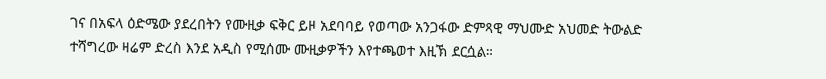ገና በአፍላ ዕድሜው ያደረበትን የሙዚቃ ፍቅር ይዞ አደባባይ የወጣው አንጋፋው ድምጻዊ ማህሙድ አህመድ ትውልድ ተሻግረው ዛሬም ድረስ እንደ አዲስ የሚሰሙ ሙዚቃዎችን እየተጫወተ እዚኽ ደርሷል።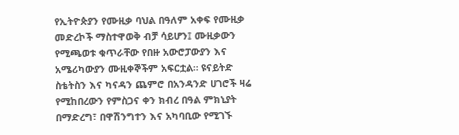የኢትዮጵያን የሙዚቃ ባህል በዓለም አቀፍ የሙዚቃ መድረኮች ማስተዋወቅ ብቻ ሳይሆን፤ ሙዚቃውን የሚጫወቱ ቁጥራቸው የበዙ አውሮፓውያን እና አሜሪካውያን ሙዚቀኞችም አፍርቷል። ዩናይትድ ስቴትስን እና ካናዳን ጨምሮ በአንዳንድ ሀገሮች ዛሬ የሚከበረውን የምስጋና ቀን ክብረ በዓል ምክኒያት በማድረግ፣ በዋሽንግተን እና አካባቢው የሚገኙ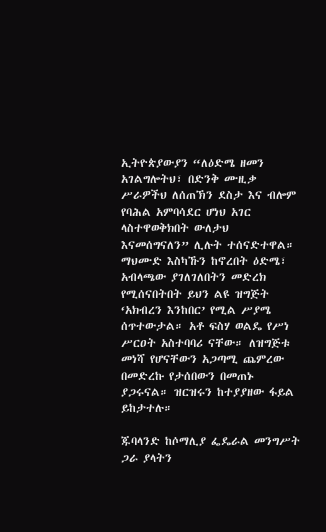ኢትዮጵያውያን “ለዕድሜ ዘመን አገልግሎትህ፣ በድንቅ ሙዚቃ ሥራዎችህ ለሰጠኽን ደስታ እና ብሎም የባሕል አምባሳደር ሆነህ አገር ላስተዋወቅክበት ውለታህ እናመሰግናለን” ሊሉት ተሰናድተዋል። ማህሙድ እስካኹን ከኖረበት ዕድሜ፣ አብላጫው ያገለገለበትን መድረክ የሚሰናበትበት ይህን ልዩ ዝግጅት ‘አክብረን እንከበር’ የሚል ሥያሜ ሰጥተውታል። አቶ ፍስሃ ወልዴ የሥነ ሥርዐት አስተባባሪ ናቸው። ለዝግጅቱ መነሻ የሆናቸውን አጋጣሚ ጨምረው በመድረኩ የታሰበውን በመጠኑ ያጋሩናል። ዝርዝሩን ከተያያዘው ፋይል ይከታተሉ።

ጁባላንድ ከሶማሊያ ፌዴራል መንግሥት ጋራ ያላትን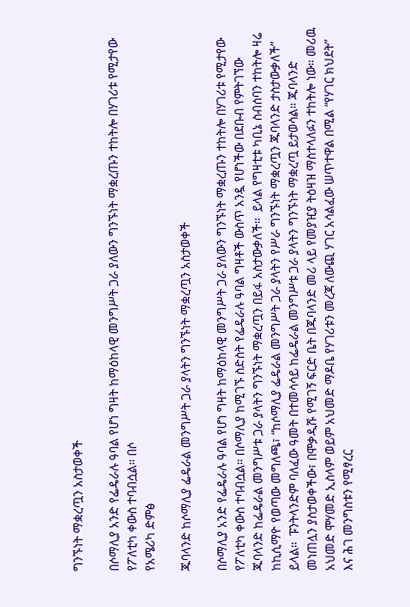ግንኙነት ማቋረጧን አስታወቀች

በሶማሊያ አንድ የፌዴራሉ ዓባል የሆነ ግዛት ከማዕከላዊ መንግሥት ጋራ ያለውን ግንኙነት ማቋረጡን ተከትሎ በሃገሪቱ የሚታየው የፖለቲካ ቀውስ ተባብሷል። በሶ
የአሜሪካ ድምፅ

ጁባላንድ ከሶማሊያ ፌዴራል መንግሥት ጋራ ያላትን ግንኙነት ማቋረጧን አስታወቀች

በሶማሊያ አንድ የፌዴራሉ ዓባል የሆነ ግዛት ከማዕከላዊ መንግሥት ጋራ ያለውን ግንኙነት ማቋረጡን ተከትሎ በሃገሪቱ የሚታየው የፖለቲካ ቀውስ ተባብሷል። በሶማሊያ ከሚገኙ ስድስት የፌዴራሉ ዓባል ግዛቶች ውስጥ አንዷ የሆነችው በደቡብ የምትገኘው ጁባላንድ ከፌዴራል መንግሥቱ ጋራ ያላትን ግንኙነት ማቋረጧን በይፋ አስታውቃለች፡፡  ይላል የግዛቲቱ ካቢኔ ስብሰባን ተከትሎ ዛሬ ከኪሲማዮ የወጣው መግለጫ፣ “ከሶማሊያ ፌዴራል መንግሥት ጋራ ያላትን የሥራ ግንኙነት ማቋረጧን ጁባላንድ ታስታውቃለች” ይላል።  ፑንትላንድም ባለፈው ዓመት በተመሳሳይ ከፌዴራል መንግሥቱ ጋራ ያላትን ግንኙነት ማቋረጧ ይታወሳል። ጁባላንድ መነጠሏን ያስታወቀችው፣ በሞቃዲሹ የሚገኝ ፍርድ ቤት በጁባላንድ መሪ ላይ የመያዢያ ትዕዛዝ ማስተላለፉን ተከትሎ ነው። መሪዉ አህመድ ሞሃመድ ኢስላም ወይም አህመድ ማዶቤ የሃገሪቱን መረጃ ለውጪ ሃገር አሳልፈው ሠጥተዋል በሚል “የሃገር ክህደት” እና ሕገ መንግስቱን የሚፃረር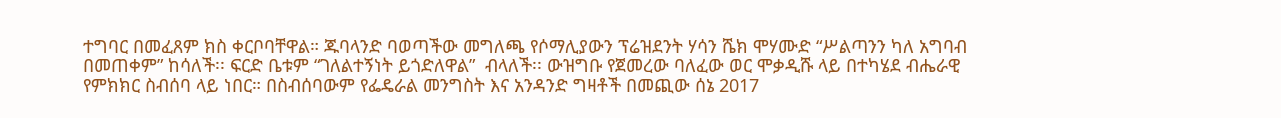ተግባር በመፈጸም ክስ ቀርቦባቸዋል። ጁባላንድ ባወጣችው መግለጫ የሶማሊያውን ፕሬዝደንት ሃሳን ሼክ ሞሃሙድ “ሥልጣንን ካለ አግባብ በመጠቀም” ከሳለች፡፡ ፍርድ ቤቱም “ገለልተኝነት ይጎድለዋል”  ብላለች፡፡ ውዝግቡ የጀመረው ባለፈው ወር ሞቃዲሹ ላይ በተካሄደ ብሔራዊ የምክክር ስብሰባ ላይ ነበር። በስብሰባውም የፌዴራል መንግስት እና አንዳንድ ግዛቶች በመጪው ሰኔ 2017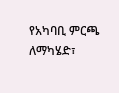የአካባቢ ምርጫ ለማካሄድ፣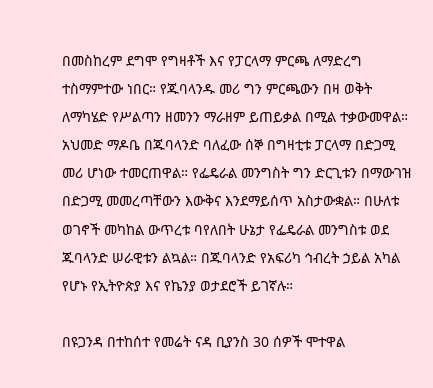በመስከረም ደግሞ የግዛቶች እና የፓርላማ ምርጫ ለማድረግ ተስማምተው ነበር። የጁባላንዱ መሪ ግን ምርጫውን በዛ ወቅት ለማካሄድ የሥልጣን ዘመንን ማራዘም ይጠይቃል በሚል ተቃውመዋል። አህመድ ማዶቤ በጁባላንድ ባለፈው ሰኞ በግዛቲቱ ፓርላማ በድጋሚ መሪ ሆነው ተመርጠዋል። የፌዴራል መንግስት ግን ድርጊቱን በማውገዝ በድጋሚ መመረጣቸውን እውቅና እንደማይሰጥ አስታውቋል። በሁለቱ ወገኖች መካከል ውጥረቱ ባየለበት ሁኔታ የፌዴራል መንግስቱ ወደ ጁባላንድ ሠራዊቱን ልኳል። በጁባላንድ የአፍሪካ ኅብረት ኃይል አካል የሆኑ የኢትዮጵያ እና የኬንያ ወታደሮች ይገኛሉ።

በዩጋንዳ በተከሰተ የመሬት ናዳ ቢያንስ 30 ሰዎች ሞተዋል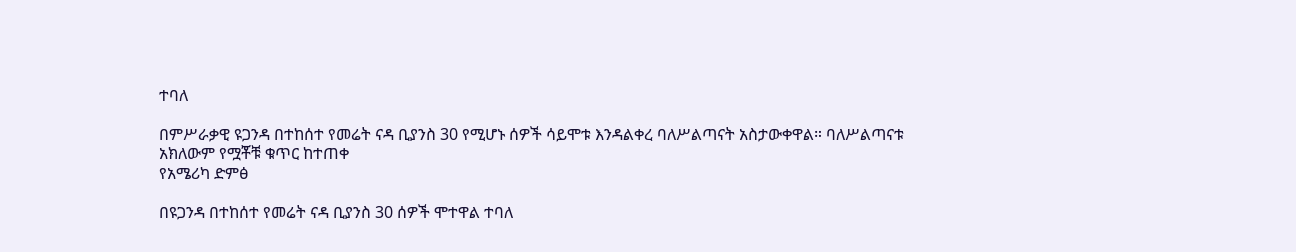ተባለ

በምሥራቃዊ ዩጋንዳ በተከሰተ የመሬት ናዳ ቢያንስ 30 የሚሆኑ ሰዎች ሳይሞቱ እንዳልቀረ ባለሥልጣናት አስታውቀዋል። ባለሥልጣናቱ አክለውም የሟቾቹ ቁጥር ከተጠቀ
የአሜሪካ ድምፅ

በዩጋንዳ በተከሰተ የመሬት ናዳ ቢያንስ 30 ሰዎች ሞተዋል ተባለ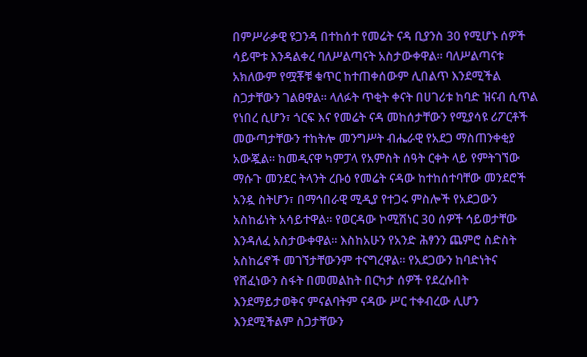በምሥራቃዊ ዩጋንዳ በተከሰተ የመሬት ናዳ ቢያንስ 30 የሚሆኑ ሰዎች ሳይሞቱ እንዳልቀረ ባለሥልጣናት አስታውቀዋል። ባለሥልጣናቱ አክለውም የሟቾቹ ቁጥር ከተጠቀሰውም ሊበልጥ እንደሚችል ስጋታቸውን ገልፀዋል። ላለፉት ጥቂት ቀናት በሀገሪቱ ከባድ ዝናብ ሲጥል የነበረ ሲሆን፣ ጎርፍ እና የመሬት ናዳ መከሰታቸውን የሚያሳዩ ሪፖርቶች መውጣታቸውን ተከትሎ መንግሥት ብሔራዊ የአደጋ ማስጠንቀቂያ አውጇል። ከመዲናዋ ካምፓላ የአምስት ሰዓት ርቀት ላይ የምትገኘው ማሱጉ መንደር ትላንት ረቡዕ የመሬት ናዳው ከተከሰተባቸው መንደሮች አንዷ ስትሆን፣ በማኅበራዊ ሚዲያ የተጋሩ ምስሎች የአደጋውን አስከፊነት አሳይተዋል። የወርዳው ኮሚሽነር 30 ሰዎች ኅይወታቸው እንዳለፈ አስታውቀዋል። እስከአሁን የአንድ ሕፃንን ጨምሮ ስድስት አስከሬኖች መገኘታቸውንም ተናግረዋል። የአደጋውን ከባድነትና የሸፈነውን ስፋት በመመልከት በርካታ ሰዎች የደረሱበት እንደማይታወቅና ምናልባትም ናዳው ሥር ተቀብረው ሊሆን እንደሚችልም ስጋታቸውን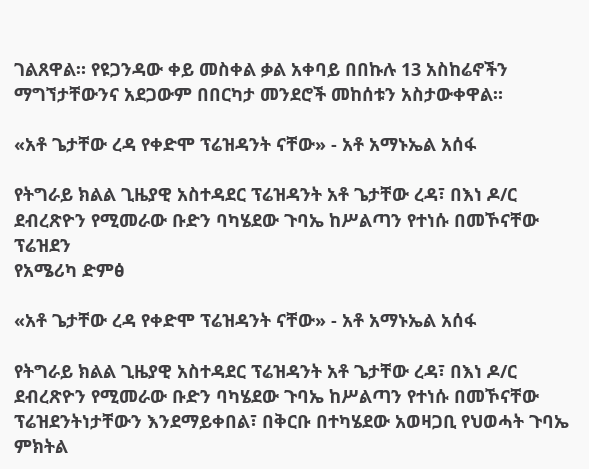ገልጸዋል። የዩጋንዳው ቀይ መስቀል ቃል አቀባይ በበኩሉ 13 አስከሬኖችን ማግኘታቸውንና አደጋውም በበርካታ መንደሮች መከሰቱን አስታውቀዋል።

«አቶ ጌታቸው ረዳ የቀድሞ ፕሬዝዳንት ናቸው» - አቶ አማኑኤል አሰፋ

የትግራይ ክልል ጊዜያዊ አስተዳደር ፕሬዝዳንት አቶ ጌታቸው ረዳ፣ በእነ ዶ/ር ደብረጽዮን የሚመራው ቡድን ባካሄደው ጉባኤ ከሥልጣን የተነሱ በመኾናቸው ፕሬዝደን
የአሜሪካ ድምፅ

«አቶ ጌታቸው ረዳ የቀድሞ ፕሬዝዳንት ናቸው» - አቶ አማኑኤል አሰፋ

የትግራይ ክልል ጊዜያዊ አስተዳደር ፕሬዝዳንት አቶ ጌታቸው ረዳ፣ በእነ ዶ/ር ደብረጽዮን የሚመራው ቡድን ባካሄደው ጉባኤ ከሥልጣን የተነሱ በመኾናቸው ፕሬዝደንትነታቸውን እንደማይቀበል፣ በቅርቡ በተካሄደው አወዛጋቢ የህወሓት ጉባኤ ምክትል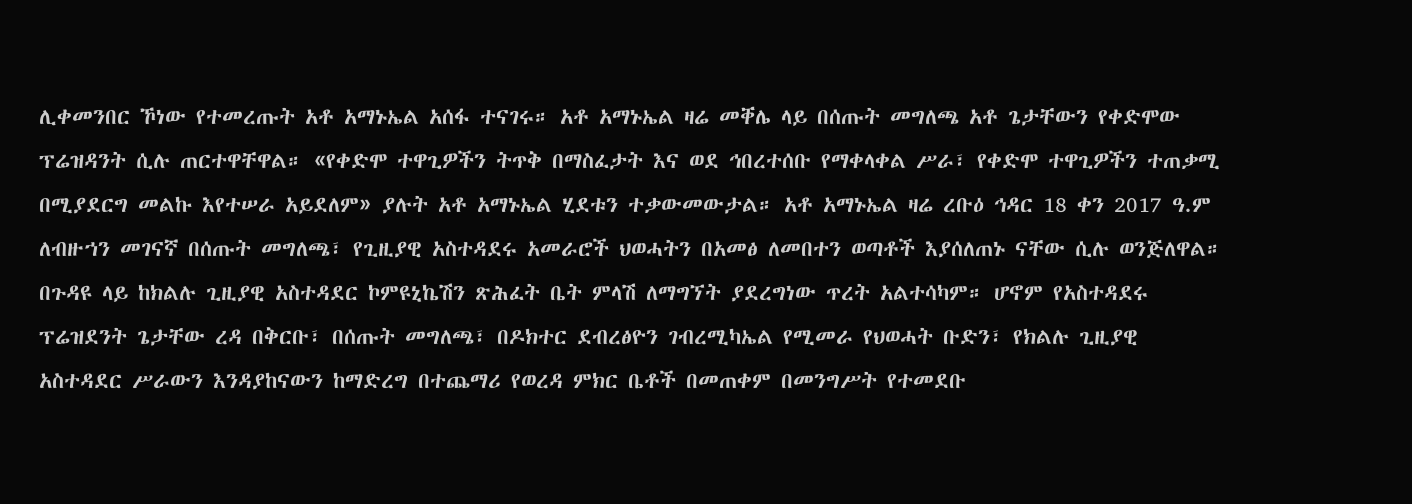ሊቀመንበር ኾነው የተመረጡት አቶ አማኑኤል አሰፋ ተናገሩ። አቶ አማኑኤል ዛሬ መቐሌ ላይ በሰጡት መግለጫ አቶ ጌታቸውን የቀድሞው ፕሬዝዳንት ሲሉ ጠርተዋቸዋል። «የቀድሞ ተዋጊዎችን ትጥቅ በማስፈታት እና ወደ ኅበረተሰቡ የማቀላቀል ሥራ፣ የቀድሞ ተዋጊዎችን ተጠቃሚ በሚያደርግ መልኩ እየተሠራ አይደለም» ያሉት አቶ አማኑኤል ሂደቱን ተቃውመውታል። አቶ አማኑኤል ዛሬ ረቡዕ ኅዳር 18 ቀን 2017 ዓ.ም ለብዙኀን መገናኛ በሰጡት መግለጫ፣ የጊዚያዊ አስተዳደሩ አመራሮች ህወሓትን በአመፅ ለመበተን ወጣቶች እያሰለጠኑ ናቸው ሲሉ ወንጅለዋል። በጉዳዩ ላይ ከክልሉ ጊዚያዊ አስተዳደር ኮምዩኒኬሽን ጽሕፈት ቤት ምላሽ ለማግኘት ያደረግነው ጥረት አልተሳካም። ሆኖም የአስተዳደሩ ፕሬዝደንት ጌታቸው ረዳ በቅርቡ፣ በሰጡት መግለጫ፣ በዶክተር ደብረፅዮን ገብረሚካኤል የሚመራ የህወሓት ቡድን፣ የክልሉ ጊዚያዊ አስተዳደር ሥራውን እንዳያከናውን ከማድረግ በተጨማሪ የወረዳ ምክር ቤቶች በመጠቀም በመንግሥት የተመደቡ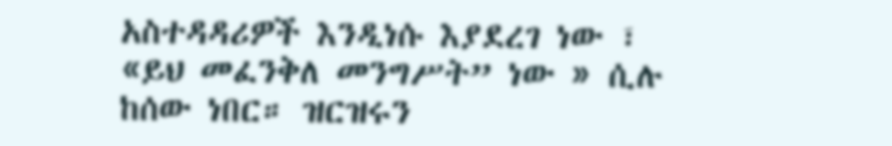አስተዳዳሪዎች እንዲነሱ እያደረገ ነው ፣ «ይህ መፈንቅለ መንግሥት” ነው » ሲሉ ከሰው ነበር። ዝርዝሩን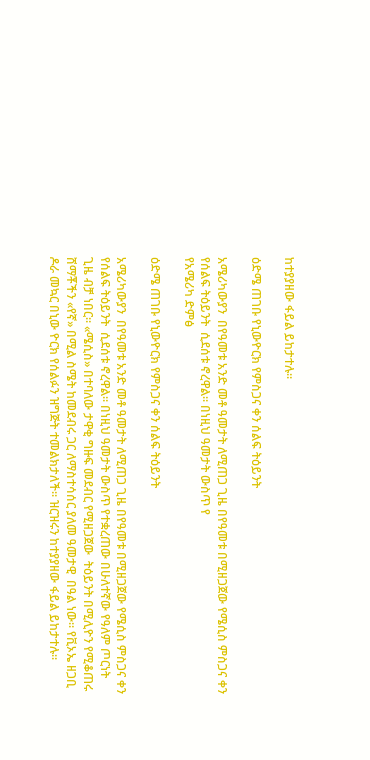ከተያያዘው ፋይል ይከታተሉ።

ዕድሜ ጠገቡ የኒውዮርክ የምስጋና ቀን ሰልፍ ትዕይንት

አሜሪካውያን  በየዓመቱ አንድ መቶ ዓመታት ለሚጠጋ ጊዜ በየዓመቱ በሚዘጋጀው የሜሲስ ምስጋና ቀን የሰልፍ ትዕይንት  ሲደሰቱ ኖረዋል። በነዚህ ዓመታት ውስጥ የ
የአሜሪካ ድምፅ

ዕድሜ ጠገቡ የኒውዮርክ የምስጋና ቀን ሰልፍ ትዕይንት

አሜሪካውያን  በየዓመቱ አንድ መቶ ዓመታት ለሚጠጋ ጊዜ በየዓመቱ በሚዘጋጀው የሜሲስ ምስጋና ቀን የሰልፍ ትዕይንት  ሲደሰቱ ኖረዋል። በነዚህ ዓመታት ውስጥ የተቋረጠው በሁለተኛው የዓለም ጦርነት ጊዜ ብቻ ነበር። «ሜሲስ» በተባለው ታዋቂ ግዙፍ መደብር የሚዘጋጀው  ትዕይንት በሚሊዮን የሚቆጠሩ ሸማቾችን «የኛ» በሚል ስሜት ከመደብሩ ጋር ለማስተሳሰር ያለመ ዓመታዊ  በዓል ነው። የቪኦኤ ዘጋቢ ዶራ መኳር በኒው ዮርክ የሰልፉን ዝግጅት ተመልክታለች። ዝርዝሩን ከተያያዘው ፋይል ይከታተሉ።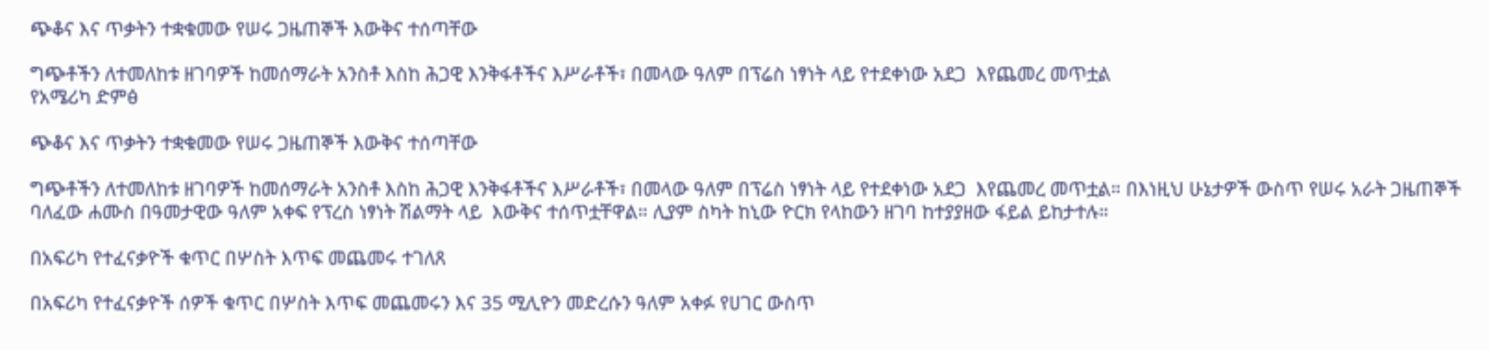ጭቆና እና ጥቃትን ተቋቁመው የሠሩ ጋዜጠኞች እውቅና ተሰጣቸው

ግጭቶችን ለተመለከቱ ዘገባዎች ከመሰማራት አንስቶ እስከ ሕጋዊ እንቅፋቶችና እሥራቶች፣ በመላው ዓለም በፕሬስ ነፃነት ላይ የተደቀነው አደጋ  እየጨመረ መጥቷል
የአሜሪካ ድምፅ

ጭቆና እና ጥቃትን ተቋቁመው የሠሩ ጋዜጠኞች እውቅና ተሰጣቸው

ግጭቶችን ለተመለከቱ ዘገባዎች ከመሰማራት አንስቶ እስከ ሕጋዊ እንቅፋቶችና እሥራቶች፣ በመላው ዓለም በፕሬስ ነፃነት ላይ የተደቀነው አደጋ  እየጨመረ መጥቷል። በእነዚህ ሁኔታዎች ውስጥ የሠሩ አራት ጋዜጠኞች ባለፈው ሐሙስ በዓመታዊው ዓለም አቀፍ የፕረስ ነፃነት ሽልማት ላይ  እውቅና ተሰጥቷቸዋል። ሊያም ስካት ከኒው ዮርክ የላከውን ዘገባ ከተያያዘው ፋይል ይከታተሉ።

በአፍሪካ የተፈናቃዮች ቁጥር በሦስት እጥፍ መጨመሩ ተገለጸ

በአፍሪካ የተፈናቃዮች ሰዎች ቁጥር በሦስት እጥፍ መጨመሩን እና 35 ሚሊዮን መድረሱን ዓለም አቀፉ የሀገር ውስጥ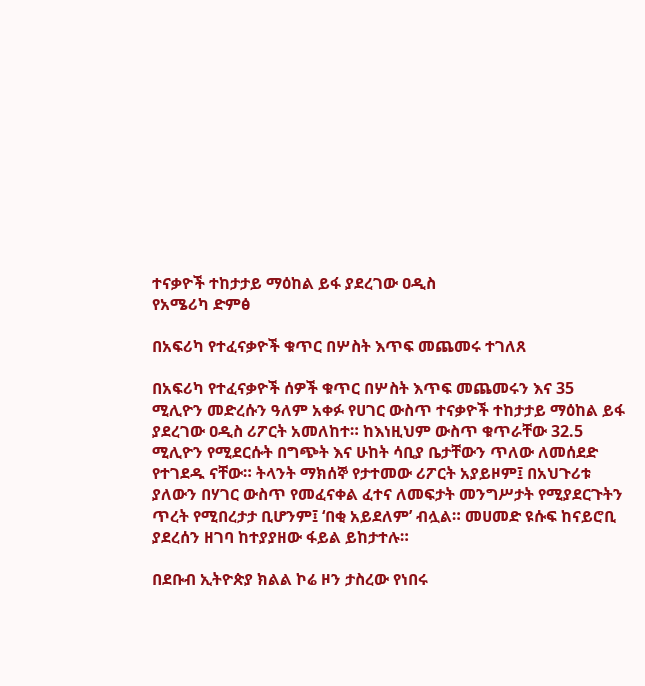ተናቃዮች ተከታታይ ማዕከል ይፋ ያደረገው ዐዲስ
የአሜሪካ ድምፅ

በአፍሪካ የተፈናቃዮች ቁጥር በሦስት እጥፍ መጨመሩ ተገለጸ

በአፍሪካ የተፈናቃዮች ሰዎች ቁጥር በሦስት እጥፍ መጨመሩን እና 35 ሚሊዮን መድረሱን ዓለም አቀፉ የሀገር ውስጥ ተናቃዮች ተከታታይ ማዕከል ይፋ ያደረገው ዐዲስ ሪፖርት አመለከተ። ከእነዚህም ውስጥ ቁጥራቸው 32.5 ሚሊዮን የሚደርሱት በግጭት እና ሁከት ሳቢያ ቤታቸውን ጥለው ለመሰደድ የተገደዱ ናቸው። ትላንት ማክሰኞ የታተመው ሪፖርት አያይዞም፤ በአህጉሪቱ ያለውን በሃገር ውስጥ የመፈናቀል ፈተና ለመፍታት መንግሥታት የሚያደርጉትን ጥረት የሚበረታታ ቢሆንም፤ ‘በቂ አይደለም’ ብሏል። መሀመድ ዩሱፍ ከናይሮቢ ያደረሰን ዘገባ ከተያያዘው ፋይል ይከታተሉ።

በደቡብ ኢትዮጵያ ክልል ኮሬ ዞን ታስረው የነበሩ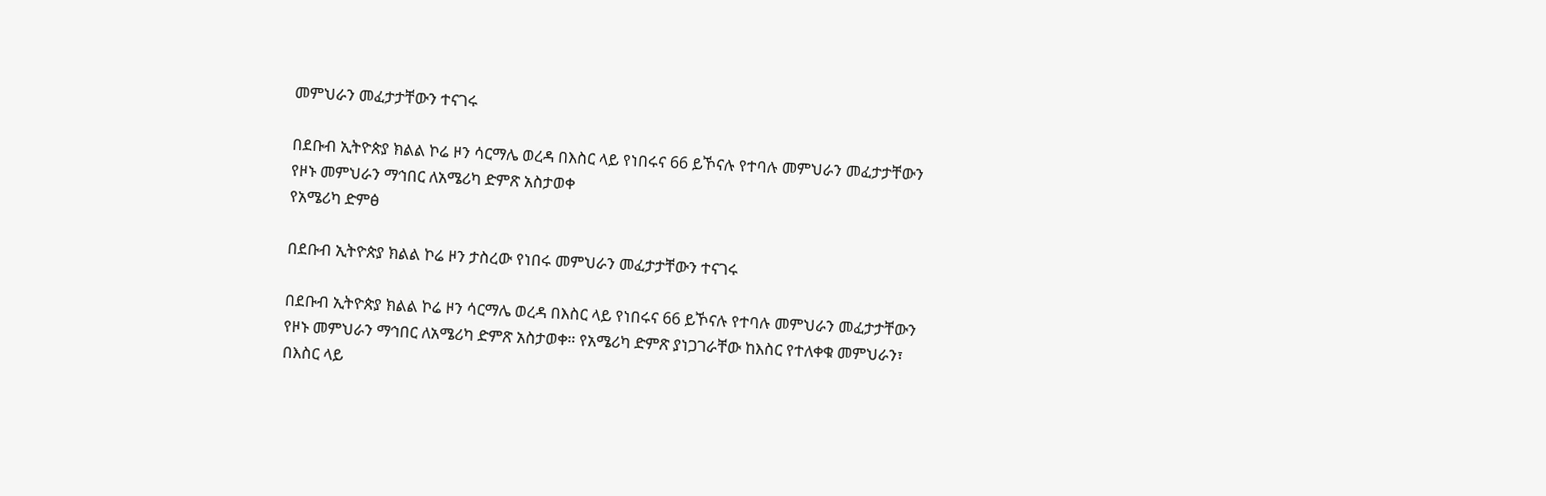መምህራን መፈታታቸውን ተናገሩ

በደቡብ ኢትዮጵያ ክልል ኮሬ ዞን ሳርማሌ ወረዳ በእስር ላይ የነበሩና 66 ይኾናሉ የተባሉ መምህራን መፈታታቸውን የዞኑ መምህራን ማኅበር ለአሜሪካ ድምጽ አስታወቀ
የአሜሪካ ድምፅ

በደቡብ ኢትዮጵያ ክልል ኮሬ ዞን ታስረው የነበሩ መምህራን መፈታታቸውን ተናገሩ

በደቡብ ኢትዮጵያ ክልል ኮሬ ዞን ሳርማሌ ወረዳ በእስር ላይ የነበሩና 66 ይኾናሉ የተባሉ መምህራን መፈታታቸውን የዞኑ መምህራን ማኅበር ለአሜሪካ ድምጽ አስታወቀ። የአሜሪካ ድምጽ ያነጋገራቸው ከእስር የተለቀቁ መምህራን፣ በእስር ላይ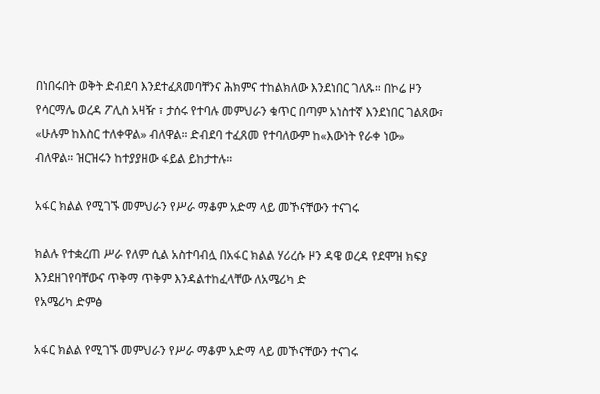በነበሩበት ወቅት ድብደባ እንደተፈጸመባቸንና ሕክምና ተከልክለው እንደነበር ገለጹ። በኮሬ ዞን የሳርማሌ ወረዳ ፖሊስ አዛዥ ፣ ታሰሩ የተባሉ መምህራን ቁጥር በጣም አነስተኛ እንደነበር ገልጸው፣ «ሁሉም ከእስር ተለቀዋል» ብለዋል። ድብደባ ተፈጸመ የተባለውም ከ«እውነት የራቀ ነው» ብለዋል። ዝርዝሩን ከተያያዘው ፋይል ይከታተሉ።

አፋር ክልል የሚገኙ መምህራን የሥራ ማቆም አድማ ላይ መኾናቸውን ተናገሩ

ክልሉ የተቋረጠ ሥራ የለም ሲል አስተባብሏ በአፋር ክልል ሃሪረሱ ዞን ዳዌ ወረዳ የደሞዝ ክፍያ እንደዘገየባቸውና ጥቅማ ጥቅም እንዳልተከፈላቸው ለአሜሪካ ድ
የአሜሪካ ድምፅ

አፋር ክልል የሚገኙ መምህራን የሥራ ማቆም አድማ ላይ መኾናቸውን ተናገሩ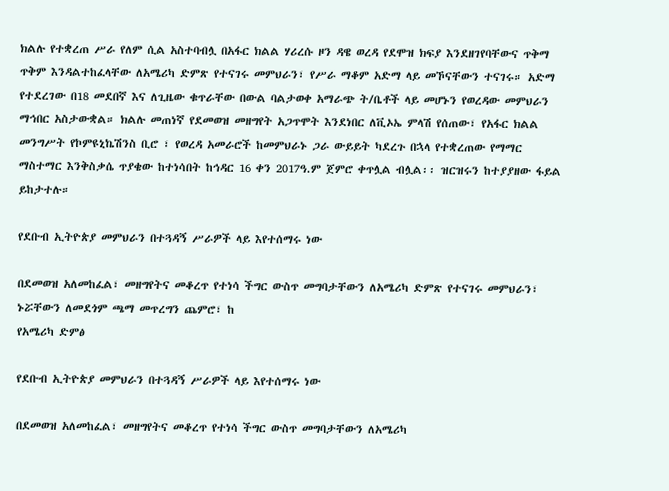ክልሉ የተቋረጠ ሥራ የለም ሲል አስተባብሏ በአፋር ክልል ሃሪረሱ ዞን ዳዌ ወረዳ የደሞዝ ክፍያ እንደዘገየባቸውና ጥቅማ ጥቅም እንዳልተከፈላቸው ለአሜሪካ ድምጽ የተናገሩ መምህራን፣ የሥራ ማቆም አድማ ላይ መኾናቸውን ተናገሩ። አድማ የተደረገው በ18 መደበኛ እና ለጊዜው ቁጥራቸው በውል ባልታወቀ አማራጭ ት/ቤቶች ላይ መሆኑን የወረዳው መምህራን ማኅበር አስታውቋል። ክልሉ መጠነኛ የደመወዝ መዘግየት አጋጥሞት እንደነበር ለቪኦኤ ምላሽ የሰጠው፣ የአፋር ክልል መንግሥት የኮምዩኒኬሽንስ ቢሮ ፣ የወረዳ አመራሮች ከመምህራኑ ጋራ ውይይት ካደረጉ በኋላ የተቋረጠው የማማር ማስተማር እንቅስቃሴ ጥያቄው ከተነሳበት ከኅዳር 16 ቀን 2017ዓ.ም ጀምሮ ቀጥሏል ብሏል፡፡ ዝርዝሩን ከተያያዘው ፋይል ይከታተሉ።

የደቡብ ኢትዮጵያ መምህራን በተጓዳኝ ሥራዎች ላይ እየተሰማሩ ነው

በደመወዝ አለመከፈል፣ መዘግየትና መቆረጥ የተነሳ ችግር ውስጥ መግባታቸውን ለአሜሪካ ድምጽ የተናገሩ መምህራን፣ ኑሯቸውን ለመደጎም ጫማ መጥረግን ጨምሮ፣ ከ
የአሜሪካ ድምፅ

የደቡብ ኢትዮጵያ መምህራን በተጓዳኝ ሥራዎች ላይ እየተሰማሩ ነው

በደመወዝ አለመከፈል፣ መዘግየትና መቆረጥ የተነሳ ችግር ውስጥ መግባታቸውን ለአሜሪካ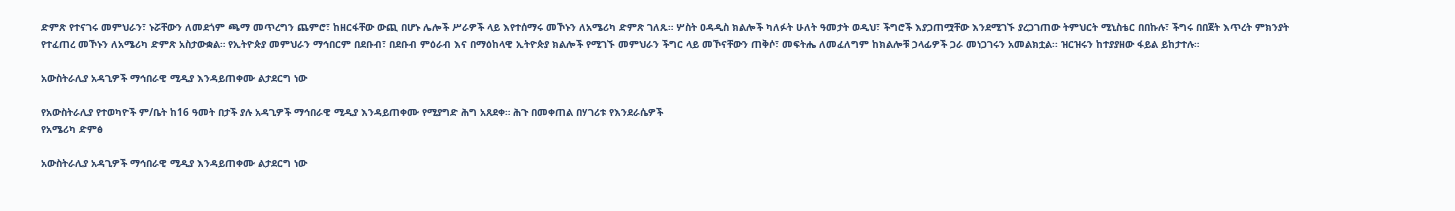ድምጽ የተናገሩ መምህራን፣ ኑሯቸውን ለመደጎም ጫማ መጥረግን ጨምሮ፣ ከዘርፋቸው ውጪ በሆኑ ሌሎች ሥራዎች ላይ እየተሰማሩ መኾኑን ለአሜሪካ ድምጽ ገለጹ። ሦስት ዐዳዲስ ክልሎች ካለፉት ሁለት ዓመታት ወዲህ፣ ችግሮች እያጋጠሟቸው እንደሚገኙ ያረጋገጠው ትምህርት ሚኒስቴር በበኩሉ፣ ችግሩ በበጀት እጥረት ምክንያት የተፈጠረ መኾኑን ለአሜሪካ ድምጽ አስታውቋል። የኢትዮጵያ መምህራን ማኅበርም በደቡብ፣ በደቡብ ምዕራብ እና በማዕከላዊ ኢትዮጵያ ክልሎች የሚገኙ መምህራን ችግር ላይ መኾናቸውን ጠቅሶ፣ መፍትሔ ለመፈለግም ከክልሎቹ ኃላፊዎች ጋራ መነጋገሩን አመልክቷል፡፡ ዝርዝሩን ከተያያዘው ፋይል ይከታተሉ።

አውስትራሊያ አዳጊዎች ማኅበራዊ ሚዲያ እንዳይጠቀሙ ልታደርግ ነው

የአውስትራሊያ የተወካዮች ም/ቤት ከ16 ዓመት በታች ያሉ አዳጊዎች ማኅበራዊ ሚዲያ እንዳይጠቀሙ የሚያግድ ሕግ አጸደቀ። ሕጉ በመቀጠል በሃገሪቱ የእንደራሴዎች
የአሜሪካ ድምፅ

አውስትራሊያ አዳጊዎች ማኅበራዊ ሚዲያ እንዳይጠቀሙ ልታደርግ ነው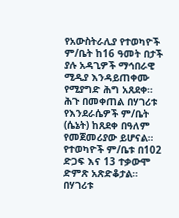የአውስትራሊያ የተወካዮች ም/ቤት ከ16 ዓመት በታች ያሉ አዳጊዎች ማኅበራዊ ሚዲያ እንዳይጠቀሙ የሚያግድ ሕግ አጸደቀ። ሕጉ በመቀጠል በሃገሪቱ የእንደራሴዎች ም/ቤት (ሴኔት) ከጸደቀ በዓለም የመጀመሪያው ይሆናል። የተወካዮች ም/ቤቱ በ102 ድጋፍ እና 13 ተቃውሞ ድምጽ አጽድቆታል። በሃገሪቱ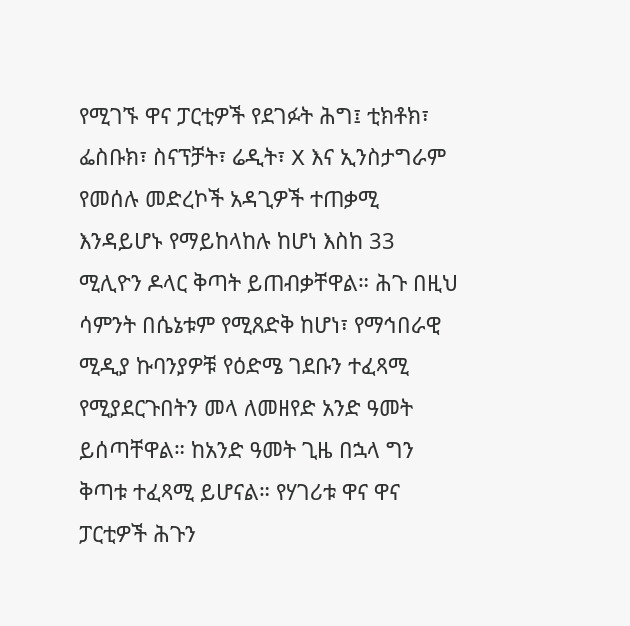የሚገኙ ዋና ፓርቲዎች የደገፉት ሕግ፤ ቲክቶክ፣ ፌስቡክ፣ ስናፕቻት፣ ሬዲት፣ X እና ኢንስታግራም የመሰሉ መድረኮች አዳጊዎች ተጠቃሚ እንዳይሆኑ የማይከላከሉ ከሆነ እስከ 33 ሚሊዮን ዶላር ቅጣት ይጠብቃቸዋል። ሕጉ በዚህ ሳምንት በሴኔቱም የሚጸድቅ ከሆነ፣ የማኅበራዊ ሚዲያ ኩባንያዎቹ የዕድሜ ገደቡን ተፈጻሚ የሚያደርጉበትን መላ ለመዘየድ አንድ ዓመት ይሰጣቸዋል። ከአንድ ዓመት ጊዜ በኋላ ግን ቅጣቱ ተፈጻሚ ይሆናል። የሃገሪቱ ዋና ዋና ፓርቲዎች ሕጉን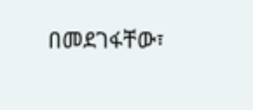በመደገፋቸው፣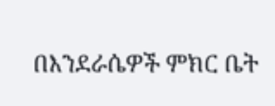በእንደራሴዎች ምክር ቤት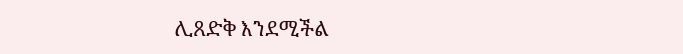ሊጸድቅ እንደሚችል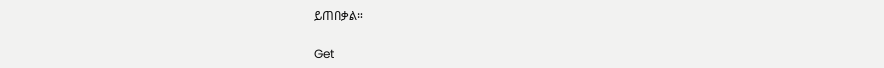ይጠበቃል።

Get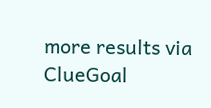more results via ClueGoal